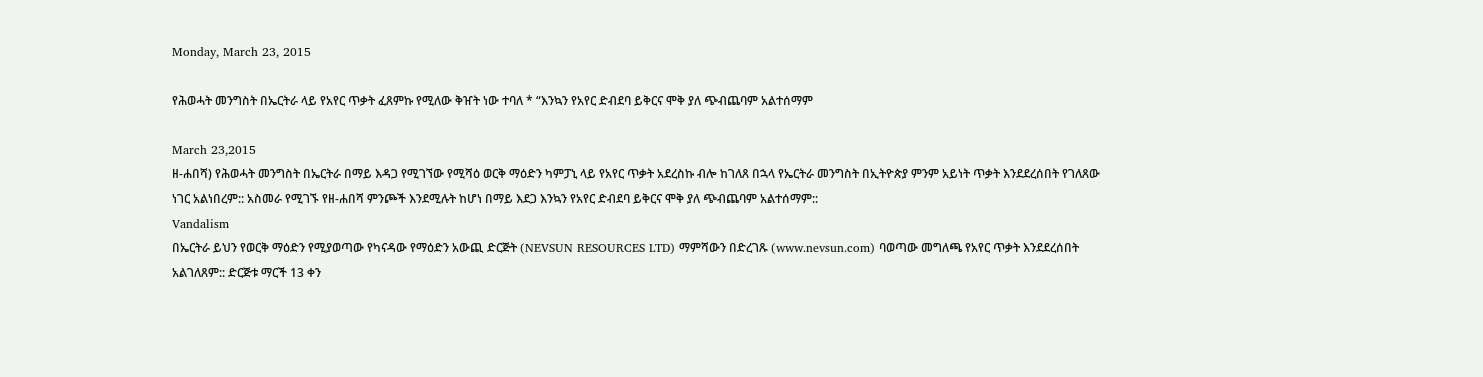Monday, March 23, 2015

የሕወሓት መንግስት በኤርትራ ላይ የአየር ጥቃት ፈጸምኩ የሚለው ቅዠት ነው ተባለ * “እንኳን የአየር ድብደባ ይቅርና ሞቅ ያለ ጭብጨባም አልተሰማም

March 23,2015
ዘ-ሐበሻ) የሕወሓት መንግስት በኤርትራ በማይ እዳጋ የሚገኘው የሚሻዕ ወርቅ ማዕድን ካምፓኒ ላይ የአየር ጥቃት አደረስኩ ብሎ ከገለጸ በኋላ የኤርትራ መንግስት በኢትዮጵያ ምንም አይነት ጥቃት እንደደረሰበት የገለጸው ነገር አልነበረም:: አስመራ የሚገኙ የዘ-ሐበሻ ምንጮች እንደሚሉት ከሆነ በማይ እደጋ እንኳን የአየር ድብደባ ይቅርና ሞቅ ያለ ጭብጨባም አልተሰማም::
Vandalism
በኤርትራ ይህን የወርቅ ማዕድን የሚያወጣው የካናዳው የማዕድን አውጪ ድርጅት (NEVSUN RESOURCES LTD) ማምሻውን በድረገጹ (www.nevsun.com) ባወጣው መግለጫ የአየር ጥቃት እንደደረሰበት አልገለጸም:: ድርጅቱ ማርች 13 ቀን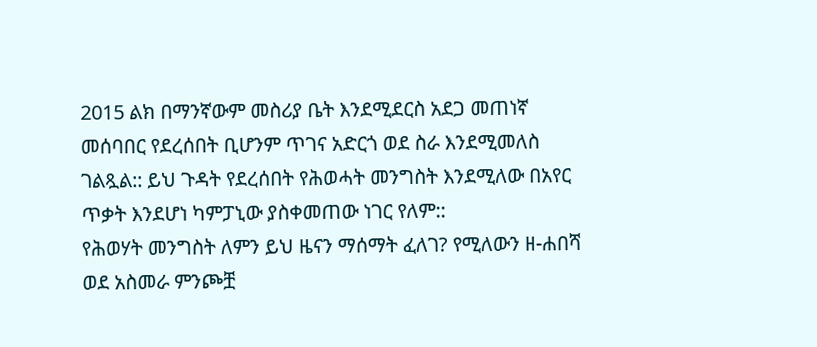2015 ልክ በማንኛውም መስሪያ ቤት እንደሚደርስ አደጋ መጠነኛ መሰባበር የደረሰበት ቢሆንም ጥገና አድርጎ ወደ ስራ እንደሚመለስ ገልጿል:: ይህ ጉዳት የደረሰበት የሕወሓት መንግስት እንደሚለው በአየር ጥቃት እንደሆነ ካምፓኒው ያስቀመጠው ነገር የለም::
የሕወሃት መንግስት ለምን ይህ ዜናን ማሰማት ፈለገ? የሚለውን ዘ-ሐበሻ ወደ አስመራ ምንጮቿ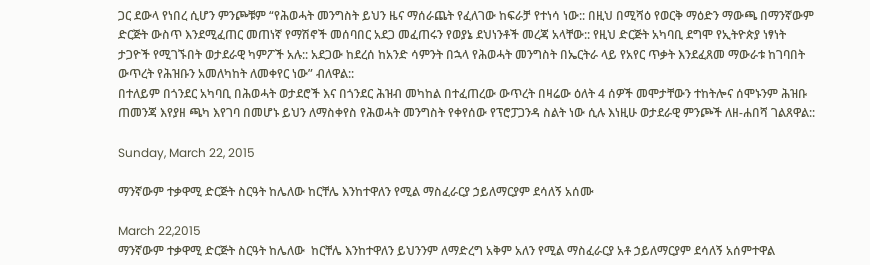ጋር ደውላ የነበረ ሲሆን ምንጮቹም “የሕወሓት መንግስት ይህን ዜና ማሰራጨት የፈለገው ከፍራቻ የተነሳ ነው:: በዚህ በሚሻዕ የወርቅ ማዕድን ማውጫ በማንኛውም ድርጅት ውስጥ እንደሚፈጠር መጠነኛ የማሽኖች መሰባበር አደጋ መፈጠሩን የወያኔ ደህነንቶች መረጃ አላቸው:: የዚህ ድርጅት አካባቢ ደግሞ የኢትዮጵያ ነፃነት ታጋዮች የሚገኙበት ወታደራዊ ካምፖች አሉ:: አደጋው ከደረሰ ከአንድ ሳምንት በኋላ የሕወሓት መንግስት በኤርትራ ላይ የአየር ጥቃት እንደፈጸመ ማውራቱ ከገባበት ውጥረት የሕዝቡን አመለካከት ለመቀየር ነው” ብለዋል::
በተለይም በጎንደር አካባቢ በሕወሓት ወታደሮች እና በጎንደር ሕዝብ መካከል በተፈጠረው ውጥረት በዛሬው ዕለት 4 ሰዎች መሞታቸውን ተከትሎና ሰሞኑንም ሕዝቡ ጠመንጃ እየያዘ ጫካ እየገባ በመሆኑ ይህን ለማስቀየስ የሕወሓት መንግስት የቀየሰው የፕሮፓጋንዳ ስልት ነው ሲሉ እነዚሁ ወታደራዊ ምንጮች ለዘ-ሐበሻ ገልጸዋል::

Sunday, March 22, 2015

ማንኛውም ተቃዋሚ ድርጅት ስርዓት ከሌለው ከርቸሌ እንከተዋለን የሚል ማስፈራርያ ኃይለማርያም ደሳለኝ አሰሙ

March 22,2015
ማንኛውም ተቃዋሚ ድርጅት ስርዓት ከሌለው  ከርቸሌ እንከተዋለን ይህንንም ለማድረግ አቅም አለን የሚል ማስፈራርያ አቶ ኃይለማርያም ደሳለኝ አሰምተዋል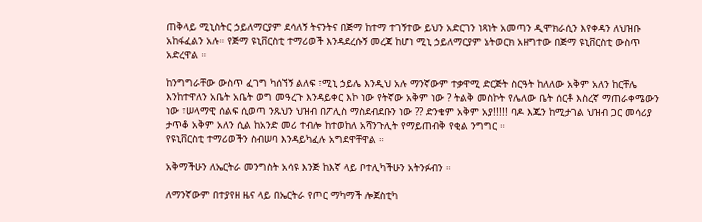ጠቅላይ ሚኒስትር ኃይለማርያም ደሳለኝ ትናንትና በጅማ ከተማ ተገኝተው ይህን አድርገን ነጻነት አመጣን ዲሞክራሲን እየቀዳን ለህዝቡ አከፋፈልን አሉ። የጅማ ዩኒቨርስቲ ተማሪወች እንዳደረሱኝ መረጃ ከሆነ ሚኒ ኃይለማርያም ኔትወርክ አዘግተው በጅማ ዩኒቨርስቲ ውስጥ አድረዋል ።

ከንግግራቸው ውስጥ ፈገግ ካሰኘኝ ልለፍ ፣ሚኒ ኃይሌ እንዲህ አሉ ማንኛውም ተቃዋሚ ድርጅት ስርዓት ከለለው አቅም አለን ከርቸሌ እንከተዋለን አቤት አቤት ወግ መዓረጉ እንዳይቀር እኮ ነው የትኛው አቅም ነው ? ትልቅ መስኮት የሌለው ቤት ሰርቶ እስረኛ ማጠራቀሜውን ነው ፣ሠላማዊ ሰልፍ ሲወጣ ንጹህን ህዝብ በፖሊስ ማስደብደቡን ነው ?? ድንቄም አቅም አያ!!!!! ባዶ እጁን ከሚታገል ህዝብ ጋር መሳሪያ ታጥቆ አቅም አለን ሲል ከአንድ መሪ ተብሎ ከተወከለ አሻንጉሊት የማይጠብቅ የቂል ንግግር ።
የዩኒቨርስቲ ተማሪወችን ስብሠባ እንዳይካፈሉ አግደዋቸዋል ።

አቅማችሁን ለኤርትራ መንግስት አሳዩ እንጅ ከእኛ ላይ ቦተሊካችሁን አትንፉብን ።

ለማንኛውም በተያየዘ ዜና ላይ በኤርትራ የጦር ማካማች ሎጀስቲካ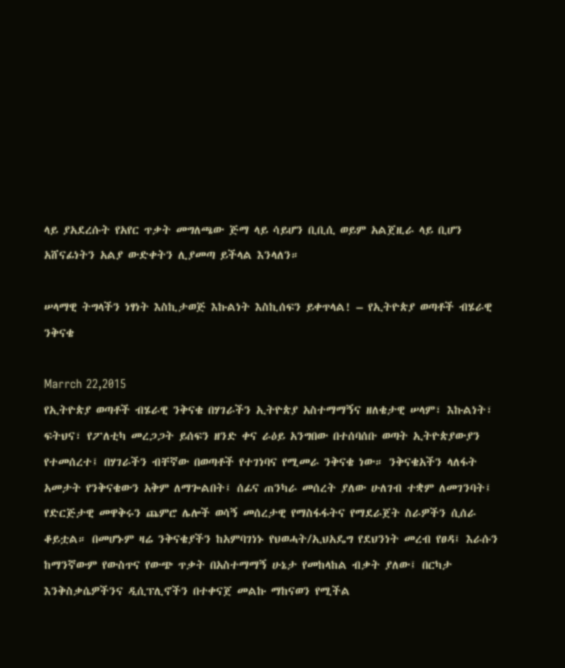ላይ ያአደረሱት የአየር ጥቃት መግለጫው ጅማ ላይ ሳይሆን ቢቢሲ ወይም አልጀዚራ ላይ ቢሆን አሸናፊነትን አልያ ውድቀትን ሊያመጣ ይችላል እንላለን።

ሠላማዊ ትግላችን ነፃነት እስኪታወጅ እኩልነት እስኪሰፍን ይቀጥላል! – የኢትዮጵያ ወጣቶች ብሄራዊ ንቅናቄ

Marrch 22,2015
የኢትዮጵያ ወጣቶች ብሄራዊ ንቅናቄ በሃገራችን ኢትዮጵያ አስተማማኝና ዘለቄታዊ ሠላም፣ እኩልነት፣ ፍትህና፣ የፖለቲካ መረጋጋት ይሰፍን ዘንድ ቀና ራዕይ አንግበው በተሰባሰቡ ወጣት ኢትዮጵያውያን የተመሰረተ፤ በሃገራችን ብቸኛው በወጣቶች የተገነባና የሚመራ ንቅናቄ ነው። ንቅናቄአችን ላለፋት አመታት የንቅናቄውን አቅም ለማጐልበት፤ ሰፊና ጠንካራ መሰረት ያለው ሁለገብ ተቋም ለመገንባት፤ የድርጅታዊ መዋቅሩን ጨምሮ ሌሎች ወሳኝ መሰረታዊ የማስፋፋትና የማደራጀት ስራዎችን ሲሰራ ቆይቷል። በመሆኑም ዛሬ ንቅናቄያችን ከአምባገነኑ የህወሓት/ኢህአዴግ የደህንነት መረብ የፀዳ፤ እራሱን ከማንኛውም የውስጥና የውጭ ጥቃት በአስተማማኝ ሁኔታ የመከላከል ብቃት ያለው፤ በርካታ እንቅስቃሴዎችንና ዲሲፕሊኖችን በተቀናጀ መልኩ ማከናወን የሚችል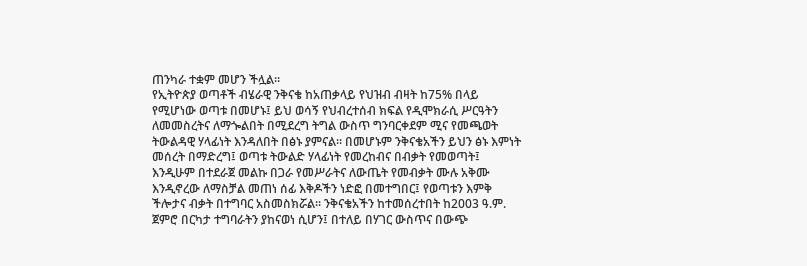ጠንካራ ተቋም መሆን ችሏል።
የኢትዮጵያ ወጣቶች ብሄራዊ ንቅናቄ ከአጠቃላይ የህዝብ ብዛት ከ75% በላይ የሚሆነው ወጣቱ በመሆኑ፤ ይህ ወሳኝ የህብረተሰብ ክፍል የዲሞክራሲ ሥርዓትን ለመመስረትና ለማጐልበት በሚደረግ ትግል ውስጥ ግንባርቀደም ሚና የመጫወት ትውልዳዊ ሃላፊነት እንዳለበት በፅኑ ያምናል። በመሆኑም ንቅናቄአችን ይህን ፅኑ እምነት መሰረት በማድረግ፤ ወጣቱ ትውልድ ሃላፊነት የመረከብና በብቃት የመወጣት፤ እንዲሁም በተደራጀ መልኩ በጋራ የመሥራትና ለውጤት የመብቃት ሙሉ አቅሙ እንዲኖረው ለማስቻል መጠነ ሰፊ እቅዶችን ነድፎ በመተግበር፤ የወጣቱን እምቅ ችሎታና ብቃት በተግባር አስመስክሯል። ንቅናቄአችን ከተመሰረተበት ከ2003 ዓ.ም. ጀምሮ በርካታ ተግባራትን ያከናወነ ሲሆን፤ በተለይ በሃገር ውስጥና በውጭ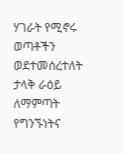ሃገራት የሚኖሩ ወጣቶችን ወደተመሰረተለት ታላቅ ራዕይ ለማምጣት የግንኙነትና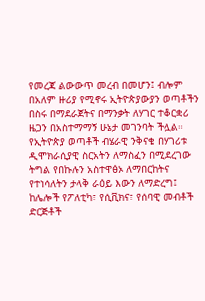የመረጃ ልውውጥ መረብ በመሆን፤ ብሎም በአለም ዙሪያ የሚኖሩ ኢትዮጵያውያን ወጣቶችን በስሩ በማደራጀትና በማንቃት ለሃገር ተቆርቋሪ ዜጋን በአስተማማኝ ሁኔታ መገንባት ችሏል።
የኢትዮጵያ ወጣቶች ብሄራዊ ንቅናቄ በሃገሪቱ ዲሞክራሲያዊ ስርአትን ለማስፈን በሚደረገው ትግል የበኩሉን አስተዋፅኦ ለማበርከትና የተነሳለትን ታላቅ ራዕይ እውን ለማድረግ፤ ከሌሎች የፖለቲካ፣ የሲቪክና፣ የሰባዊ መብቶች ድርጅቶች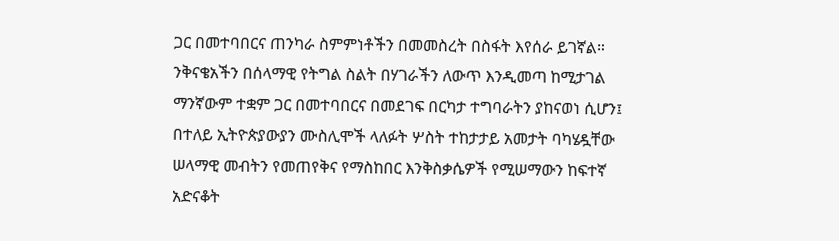ጋር በመተባበርና ጠንካራ ስምምነቶችን በመመስረት በስፋት እየሰራ ይገኛል። ንቅናቄአችን በሰላማዊ የትግል ስልት በሃገራችን ለውጥ እንዲመጣ ከሚታገል ማንኛውም ተቋም ጋር በመተባበርና በመደገፍ በርካታ ተግባራትን ያከናወነ ሲሆን፤ በተለይ ኢትዮጵያውያን ሙስሊሞች ላለፉት ሦስት ተከታታይ አመታት ባካሄዷቸው ሠላማዊ መብትን የመጠየቅና የማስከበር እንቅስቃሴዎች የሚሠማውን ከፍተኛ አድናቆት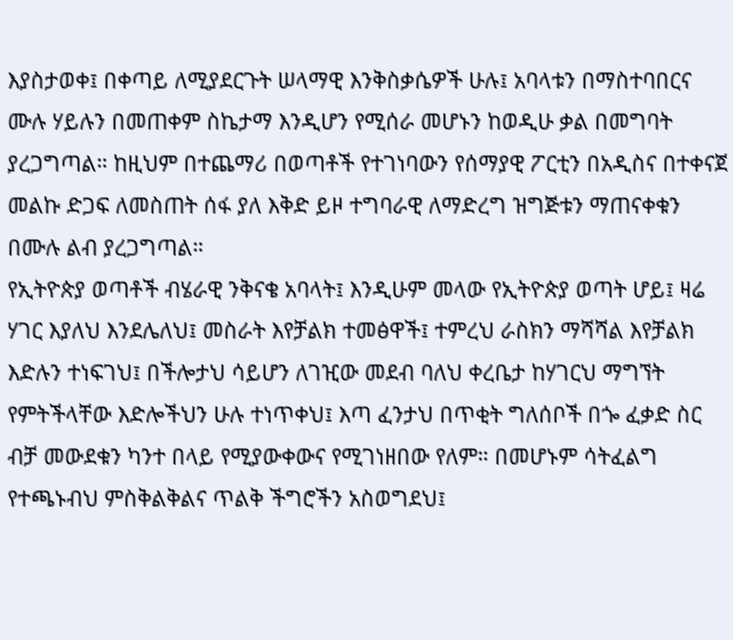እያስታወቀ፤ በቀጣይ ለሚያደርጉት ሠላማዊ እንቅስቃሴዎች ሁሉ፤ አባላቱን በማስተባበርና ሙሉ ሃይሉን በመጠቀም ስኬታማ እንዲሆን የሚሰራ መሆኑን ከወዲሁ ቃል በመግባት ያረጋግጣል። ከዚህም በተጨማሪ በወጣቶች የተገነባውን የሰማያዊ ፖርቲን በአዲስና በተቀናጀ መልኩ ድጋፍ ለመስጠት ሰፋ ያለ እቅድ ይዞ ተግባራዊ ለማድረግ ዝግጅቱን ማጠናቀቁን በሙሉ ልብ ያረጋግጣል።
የኢትዮጵያ ወጣቶች ብሄራዊ ንቅናቄ አባላት፤ እንዲሁም መላው የኢትዮጵያ ወጣት ሆይ፤ ዛሬ ሃገር እያለህ እንደሌለህ፤ መስራት እየቻልክ ተመፅዋች፤ ተምረህ ራስክን ማሻሻል እየቻልክ እድሉን ተነፍገህ፤ በችሎታህ ሳይሆን ለገዢው መደብ ባለህ ቀረቤታ ከሃገርህ ማግኘት የምትችላቸው እድሎችህን ሁሉ ተነጥቀህ፤ እጣ ፈንታህ በጥቂት ግለሰቦች በጐ ፈቃድ ስር ብቻ መውደቁን ካንተ በላይ የሚያውቀውና የሚገነዘበው የለም። በመሆኑም ሳትፈልግ የተጫኑብህ ምስቅልቅልና ጥልቅ ችግሮችን አስወግደህ፤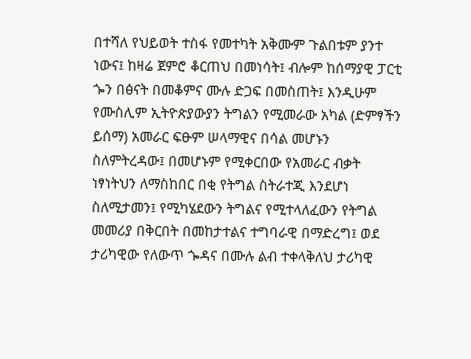በተሻለ የህይወት ተስፋ የመተካት አቅሙም ጉልበቱም ያንተ ነውና፤ ከዛሬ ጀምሮ ቆርጠህ በመነሳት፤ ብሎም ከሰማያዊ ፓርቲ ጐን በፅናት በመቆምና ሙሉ ድጋፍ በመስጠት፤ እንዲሁም የሙስሊም ኢትዮጵያውያን ትግልን የሚመራው አካል (ድምፃችን ይሰማ) አመራር ፍፁም ሠላማዊና በሳል መሆኑን ስለምትረዳው፤ በመሆኑም የሚቀርበው የአመራር ብቃት ነፃነትህን ለማስከበር በቂ የትግል ስትራተጂ እንደሆነ ስለሚታመን፤ የሚካሄደውን ትግልና የሚተላለፈውን የትግል መመሪያ በቅርበት በመከታተልና ተግባራዊ በማድረግ፤ ወደ ታሪካዊው የለውጥ ጐዳና በሙሉ ልብ ተቀላቅለህ ታሪካዊ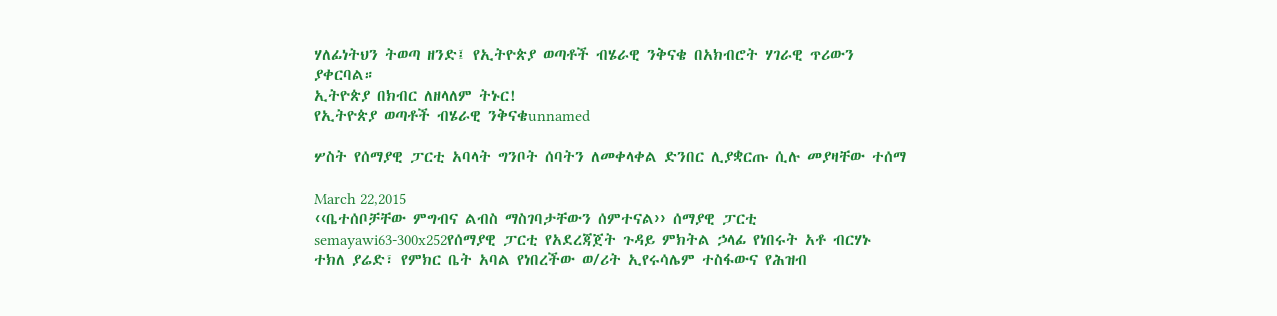ሃለፊነትህን ትወጣ ዘንድ፤ የኢትዮጵያ ወጣቶች ብሄራዊ ንቅናቄ በአክብሮት ሃገራዊ ጥሪውን ያቀርባል።
ኢትዮጵያ በክብር ለዘላለም ትኑር!
የኢትዮጵያ ወጣቶች ብሄራዊ ንቅናቄunnamed

ሦስት የሰማያዊ ፓርቲ አባላት ግንቦት ሰባትን ለመቀላቀል ድንበር ሊያቋርጡ ሲሉ መያዛቸው ተሰማ

March 22,2015
‹‹ቤተሰቦቻቸው ምግብና ልብስ ማስገባታቸውን ሰምተናል›› ሰማያዊ ፓርቲ
semayawi63-300x252የሰማያዊ ፓርቲ የአደረጃጀት ጉዳይ ምክትል ኃላፊ የነበሩት አቶ ብርሃኑ ተክለ ያሬድ፣ የምክር ቤት አባል የነበረችው ወ/ሪት ኢየሩሳሌም ተስፋውና የሕዝብ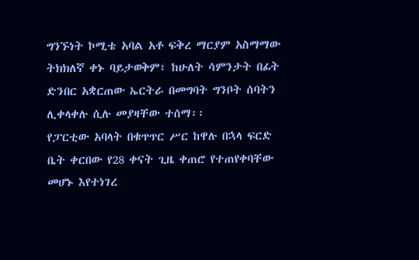ግንኙነት ኮሚቴ አባል አቶ ፍቅረ ማርያም አስማማው ትክክለኛ ቀኑ ባይታወቅም፣ ከሁለት ሳምንታት በፊት ድንበር አቋርጠው ኤርትራ በመግባት ግንቦት ሰባትን ሊቀላቀሉ ሲሉ መያዛቸው ተሰማ፡፡
የፓርቲው አባላት በቁጥጥር ሥር ከዋሉ በኋላ ፍርድ ቤት ቀርበው የ28 ቀናት ጊዜ ቀጠሮ የተጠየቀባቸው መሆኑ እየተነገረ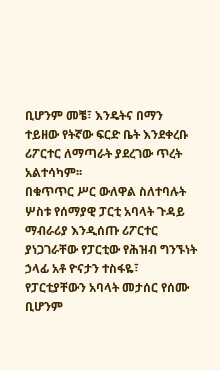ቢሆንም መቼ፣ እንዴትና በማን ተይዘው የትኛው ፍርድ ቤት እንደቀረቡ ሪፖርተር ለማጣራት ያደረገው ጥረት አልተሳካም፡፡
በቁጥጥር ሥር ውለዋል ስለተባሉት ሦስቱ የሰማያዊ ፓርቲ አባላት ጉዳይ ማብራሪያ እንዲሰጡ ሪፖርተር ያነጋገራቸው የፓርቲው የሕዝብ ግንኙነት ኃላፊ አቶ ዮናታን ተስፋዬ፣ የፓርቲያቸውን አባላት መታሰር የሰሙ ቢሆንም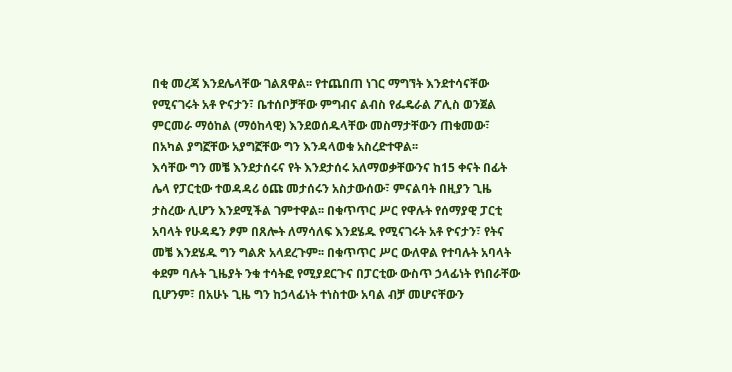በቂ መረጃ እንደሌላቸው ገልጸዋል፡፡ የተጨበጠ ነገር ማግኘት እንደተሳናቸው የሚናገሩት አቶ ዮናታን፣ ቤተሰቦቻቸው ምግብና ልብስ የፌዴራል ፖሊስ ወንጀል ምርመራ ማዕከል (ማዕከላዊ) እንደወሰዱላቸው መስማታቸውን ጠቁመው፣ በአካል ያግኟቸው አያግኟቸው ግን እንዳላወቁ አስረድተዋል፡፡
እሳቸው ግን መቼ እንደታሰሩና የት እንደታሰሩ አለማወቃቸውንና ከ15 ቀናት በፊት ሌላ የፓርቲው ተወዳዳሪ ዕጩ መታሰሩን አስታውሰው፣ ምናልባት በዚያን ጊዜ ታስረው ሊሆን እንደሚችል ገምተዋል፡፡ በቁጥጥር ሥር የዋሉት የሰማያዊ ፓርቲ አባላት የሁዳዴን ፆም በጸሎት ለማሳለፍ እንደሄዱ የሚናገሩት አቶ ዮናታን፣ የትና መቼ እንደሄዱ ግን ግልጽ አላደረጉም፡፡ በቁጥጥር ሥር ውለዋል የተባሉት አባላት ቀደም ባሉት ጊዜያት ንቁ ተሳትፎ የሚያደርጉና በፓርቲው ውስጥ ኃላፊነት የነበራቸው ቢሆንም፣ በአሁኑ ጊዜ ግን ከኃላፊነት ተነስተው አባል ብቻ መሆናቸውን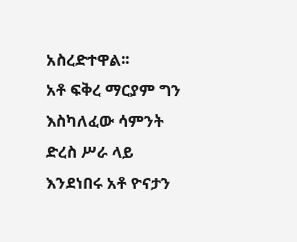አስረድተዋል፡፡
አቶ ፍቅረ ማርያም ግን እስካለፈው ሳምንት ድረስ ሥራ ላይ እንደነበሩ አቶ ዮናታን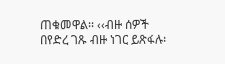ጠቁመዋል፡፡ ‹‹ብዙ ሰዎች በየድረ ገጹ ብዙ ነገር ይጽፋሉ፡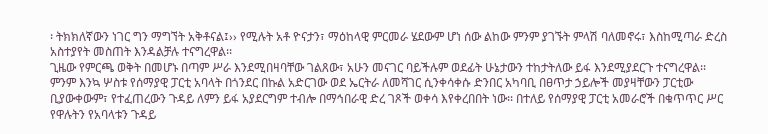፡ ትክክለኛውን ነገር ግን ማግኘት አቅቶናል፤›› የሚሉት አቶ ዮናታን፣ ማዕከላዊ ምርመራ ሄደውም ሆነ ሰው ልከው ምንም ያገኙት ምላሽ ባለመኖሩ፣ እስከሚጣራ ድረስ አስተያየት መስጠት እንዳልቻሉ ተናግረዋል፡፡
ጊዜው የምርጫ ወቅት በመሆኑ በጣም ሥራ እንደሚበዛባቸው ገልጸው፣ አሁን መናገር ባይችሉም ወደፊት ሁኔታውን ተከታትለው ይፋ እንደሚያደርጉ ተናግረዋል፡፡
ምንም እንኳ ሦስቱ የሰማያዊ ፓርቲ አባላት በጎንደር በኩል አድርገው ወደ ኤርትራ ለመሻገር ሲንቀሳቀሱ ድንበር አካባቢ በፀጥታ ኃይሎች መያዛቸውን ፓርቲው ቢያውቀውም፣ የተፈጠረውን ጉዳይ ለምን ይፋ አያደርግም ተብሎ በማኅበራዊ ድረ ገጾች ወቀሳ እየቀረበበት ነው፡፡ በተለይ የሰማያዊ ፓርቲ አመራሮች በቁጥጥር ሥር የዋሉትን የአባላቱን ጉዳይ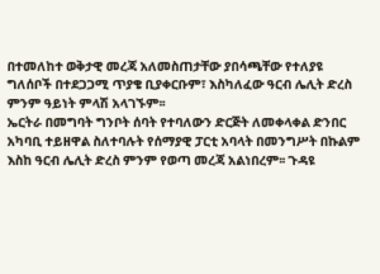በተመለከተ ወቅታዊ መረጃ አለመስጠታቸው ያበሳጫቸው የተለያዩ ግለሰቦች በተደጋጋሚ ጥያቄ ቢያቀርቡም፣ እስካለፈው ዓርብ ሌሊት ድረስ ምንም ዓይነት ምላሽ አላገኙም፡፡
ኤርትራ በመግባት ግንቦት ሰባት የተባለውን ድርጅት ለመቀላቀል ድንበር አካባቢ ተይዘዋል ስለተባሉት የሰማያዊ ፓርቲ አባላት በመንግሥት በኩልም እስከ ዓርብ ሌሊት ድረስ ምንም የወጣ መረጃ አልነበረም፡፡ ጉዳዩ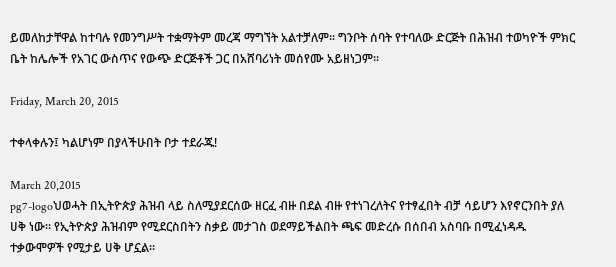ይመለከታቸዋል ከተባሉ የመንግሥት ተቋማትም መረጃ ማግኘት አልተቻለም፡፡ ግንቦት ሰባት የተባለው ድርጅት በሕዝብ ተወካዮች ምክር ቤት ከሌሎች የአገር ውስጥና የውጭ ድርጅቶች ጋር በአሸባሪነት መሰየሙ አይዘነጋም፡፡

Friday, March 20, 2015

ተቀላቀሉን፤ ካልሆነም በያላችሁበት ቦታ ተደራጁ!

March 20,2015
pg7-logoህወሓት በኢትዮጵያ ሕዝብ ላይ ስለሚያደርሰው ዘርፈ ብዙ በደል ብዙ የተነገረለትና የተፃፈበት ብቻ ሳይሆን እየኖርንበት ያለ ሀቅ ነው። የኢትዮጵያ ሕዝብም የሚደርስበትን ስቃይ መታገስ ወደማይችልበት ጫፍ መድረሱ በሰበብ አስባቡ በሚፈነዳዱ ተቃውሞዎች የሚታይ ሀቅ ሆኗል።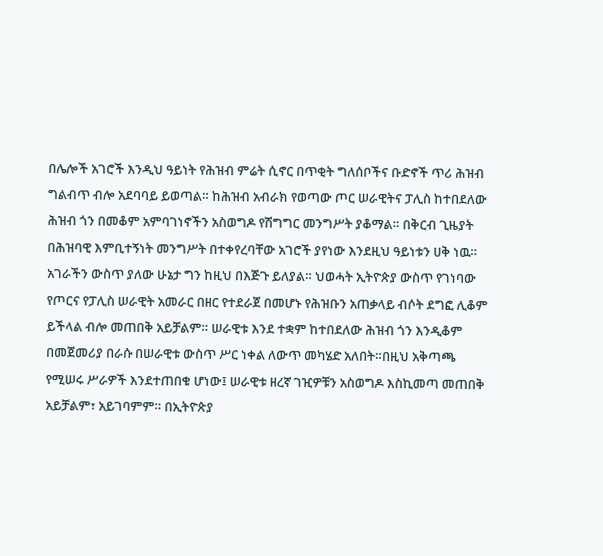በሌሎች አገሮች እንዲህ ዓይነት የሕዝብ ምሬት ሲኖር በጥቂት ግለሰቦችና ቡድኖች ጥሪ ሕዝብ ግልብጥ ብሎ አደባባይ ይወጣል። ከሕዝብ አብራክ የወጣው ጦር ሠራዊትና ፓሊስ ከተበደለው ሕዝብ ጎን በመቆም አምባገነኖችን አስወግዶ የሽግግር መንግሥት ያቆማል። በቅርብ ጊዜያት በሕዝባዊ እምቢተኝነት መንግሥት በተቀየረባቸው አገሮች ያየነው እንደዚህ ዓይነቱን ሀቅ ነዉ።
አገራችን ውስጥ ያለው ሁኔታ ግን ከዚህ በእጅጉ ይለያል። ህወሓት ኢትዮጵያ ውስጥ የገነባው የጦርና የፓሊስ ሠራዊት አመራር በዘር የተደራጀ በመሆኑ የሕዝቡን አጠቃላይ ብሶት ደግፎ ሊቆም ይችላል ብሎ መጠበቅ አይቻልም። ሠራዊቱ እንደ ተቋም ከተበደለው ሕዝብ ጎን እንዲቆም በመጀመሪያ በራሱ በሠራዊቱ ውስጥ ሥር ነቀል ለውጥ መካሄድ አለበት።በዚህ አቅጣጫ የሚሠሩ ሥራዎች እንደተጠበቁ ሆነው፤ ሠራዊቱ ዘረኛ ገዢዎቹን አስወግዶ እስኪመጣ መጠበቅ አይቻልም፣ አይገባምም። በኢትዮጵያ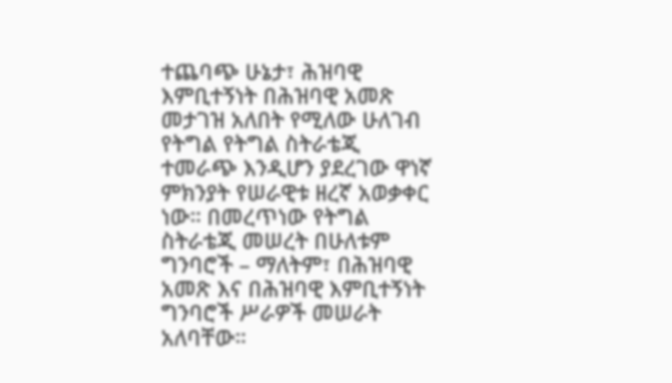ተጨባጭ ሁኔታ፣ ሕዝባዊ እምቢተኝነት በሕዝባዊ አመጽ መታገዝ አለበት የሚለው ሁለገብ የትግል የትግል ስትራቴጂ ተመራጭ እንዲሆን ያደረገው ዋነኛ ምክንያት የሠራዊቱ ዘረኛ አወቃቀር ነው። በመረጥነው የትግል ስትራቴጂ መሠረት በሁለቱም ግንባሮች – ማለትም፣ በሕዝባዊ አመጽ እና በሕዝባዊ እምቢተኝነት ግንባሮች ሥራዎች መሠራት አለባቸው።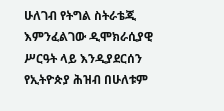ሁለገብ የትግል ስትራቴጂ እምንፈልገው ዲሞክራሲያዊ ሥርዓት ላይ እንዲያደርሰን የኢትዮጵያ ሕዝብ በሁለቱም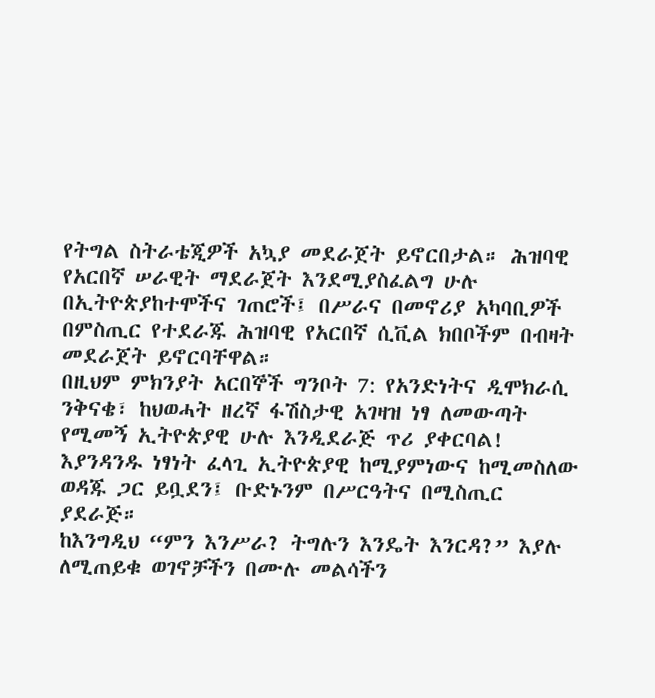የትግል ስትራቴጂዎች አኳያ መደራጀት ይኖርበታል። ሕዝባዊ የአርበኛ ሠራዊት ማደራጀት እንደሚያስፈልግ ሁሉ በኢትዮጵያከተሞችና ገጠሮች፤ በሥራና በመኖሪያ አካባቢዎች በምስጢር የተደራጁ ሕዝባዊ የአርበኛ ሲቪል ክበቦችም በብዛት መደራጀት ይኖርባቸዋል።
በዚህም ምክንያት አርበኞች ግንቦት 7: የአንድነትና ዲሞክራሲ ንቅናቄ፣ ከህወሓት ዘረኛ ፋሽስታዊ አገዛዝ ነፃ ለመውጣት የሚመኝ ኢትዮጵያዊ ሁሉ እንዲደራጅ ጥሪ ያቀርባል! እያንዳንዱ ነፃነት ፈላጊ ኢትዮጵያዊ ከሚያምነውና ከሚመስለው ወዳጁ ጋር ይቧደን፤ ቡድኑንም በሥርዓትና በሚስጢር ያደራጅ።
ከእንግዲህ “ምን እንሥራ? ትግሉን እንዴት እንርዳ?” እያሉ ለሚጠይቁ ወገኖቻችን በሙሉ መልሳችን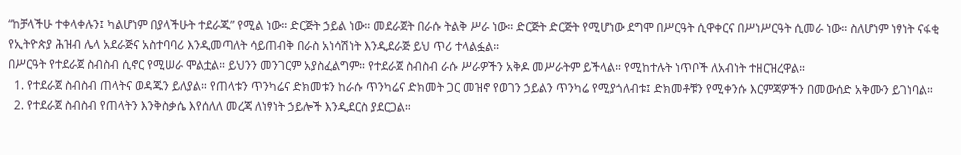“ከቻላችሁ ተቀላቀሉን፤ ካልሆነም በያላችሁት ተደራጁ” የሚል ነው። ድርጅት ኃይል ነው። መደራጀት በራሱ ትልቅ ሥራ ነው። ድርጅት ድርጅት የሚሆነው ደግሞ በሥርዓት ሲዋቀርና በሥነሥርዓት ሲመራ ነው። ስለሆነም ነፃነት ናፋቂ የኢትዮጵያ ሕዝብ ሌላ አደራጅና አስተባባሪ እንዲመጣለት ሳይጠብቅ በራስ አነሳሽነት እንዲደራጅ ይህ ጥሪ ተላልፏል።
በሥርዓት የተደራጀ ስብስብ ሲኖር የሚሠራ ሞልቷል። ይህንን መንገርም አያስፈልግም። የተደራጀ ስብስብ ራሱ ሥራዎችን አቅዶ መሥራትም ይችላል። የሚከተሉት ነጥቦች ለአብነት ተዘርዝረዋል።
  1. የተደራጀ ስብስብ ጠላትና ወዳጁን ይለያል። የጠላቱን ጥንካሬና ድክመቱን ከራሱ ጥንካሬና ድክመት ጋር መዝኖ የወገን ኃይልን ጥንካሬ የሚያጎለብቱ፤ ድክመቶቹን የሚቀንሱ እርምጃዎችን በመውሰድ አቅሙን ይገነባል።
  2. የተደራጀ ስብስብ የጠላትን እንቅስቃሴ እየሰለለ መረጃ ለነፃነት ኃይሎች እንዲደርስ ያደርጋል።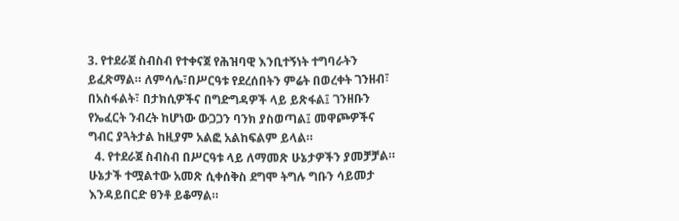3. የተደራጀ ስብስብ የተቀናጀ የሕዝባዊ እንቢተኝነት ተግባራትን ይፈጽማል። ለምሳሌ፣በሥርዓቱ የደረሰበትን ምሬት በወረቀት ገንዘብ፣ በአስፋልት፣ በታክሲዎችና በግድግዳዎች ላይ ይጽፋል፤ ገንዘቡን የኤፈርት ንብረት ከሆነው ውጋጋን ባንክ ያስወጣል፤ መዋጮዎችና ግብር ያጓትታል ከዚያም አልፎ አልከፍልም ይላል።
  4. የተደራጀ ስብስብ በሥርዓቱ ላይ ለማመጽ ሁኔታዎችን ያመቻቻል። ሁኔታች ተሟልተው አመጽ ሲቀሰቅስ ደግሞ ትግሉ ግቡን ሳይመታ እንዳይበርድ ፀንቶ ይቆማል።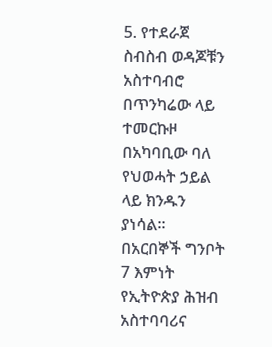5. የተደራጀ ስብስብ ወዳጆቹን አስተባብሮ በጥንካሬው ላይ ተመርኩዞ በአካባቢው ባለ የህወሓት ኃይል ላይ ክንዱን ያነሳል።
በአርበኞች ግንቦት 7 እምነት የኢትዮጵያ ሕዝብ አስተባባሪና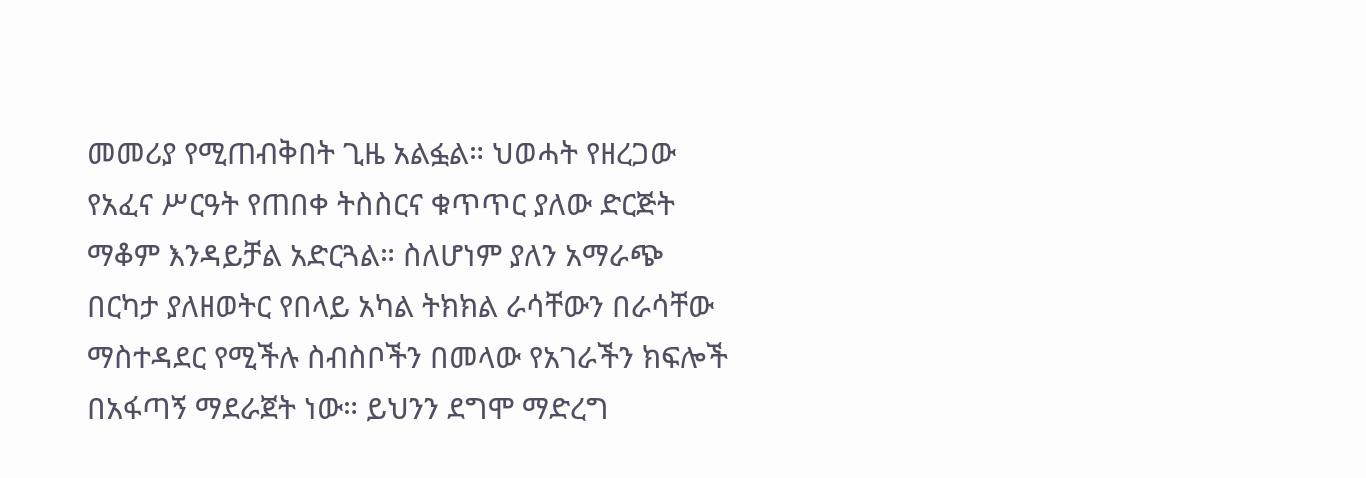መመሪያ የሚጠብቅበት ጊዜ አልፏል። ህወሓት የዘረጋው የአፈና ሥርዓት የጠበቀ ትስስርና ቁጥጥር ያለው ድርጅት ማቆም እንዳይቻል አድርጓል። ስለሆነም ያለን አማራጭ በርካታ ያለዘወትር የበላይ አካል ትክክል ራሳቸውን በራሳቸው ማስተዳደር የሚችሉ ስብስቦችን በመላው የአገራችን ክፍሎች በአፋጣኝ ማደራጀት ነው። ይህንን ደግሞ ማድረግ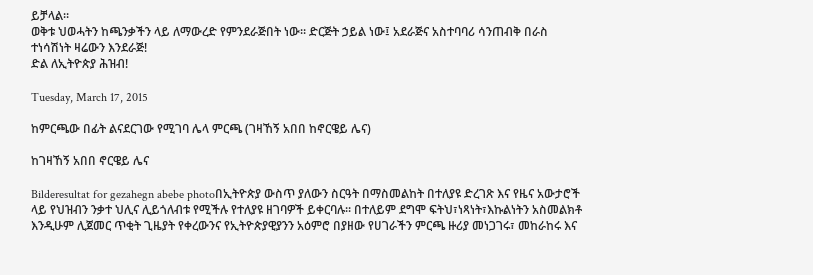ይቻላል።
ወቅቱ ህወሓትን ከጫንቃችን ላይ ለማውረድ የምንደራጅበት ነው። ድርጅት ኃይል ነው፤ አደራጅና አስተባባሪ ሳንጠብቅ በራስ ተነሳሽነት ዛሬውን እንደራጅ!
ድል ለኢትዮጵያ ሕዝብ!

Tuesday, March 17, 2015

ከምርጫው በፊት ልናደርገው የሚገባ ሌላ ምርጫ (ገዛኸኝ አበበ ከኖርዌይ ሌና)

ከገዛኸኝ አበበ ኖርዌይ ሌና

Bilderesultat for gezahegn abebe photoበኢትዮጵያ ውስጥ ያለውን ስርዓት በማስመልከት በተለያዩ ድረገጽ እና የዜና አውታሮች ላይ የህዝብን ንቃተ ህሊና ሊይጎለብቱ የሚችሉ የተለያዩ ዘገባዎች ይቀርባሉ። በተለይም ደግሞ ፍትህ፣ነጻነት፣እኩልነትን አስመልክቶ እንዲሁም ሊጀመር ጥቂት ጊዜያት የቀረውንና የኢትዮጵያዊያንን አዕምሮ በያዘው የሀገራችን ምርጫ ዙሪያ መነጋገሩ፣ መከራከሩ እና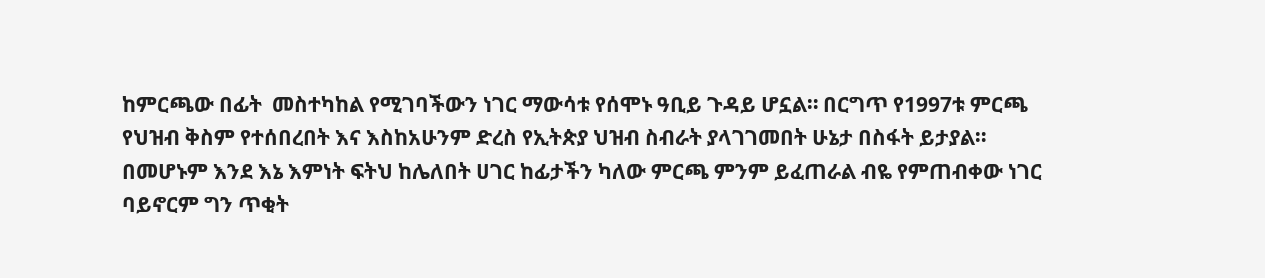ከምርጫው በፊት  መስተካከል የሚገባችውን ነገር ማውሳቱ የሰሞኑ ዓቢይ ጉዳይ ሆኗል። በርግጥ የ1997ቱ ምርጫ የህዝብ ቅስም የተሰበረበት እና እስከአሁንም ድረስ የኢትጵያ ህዝብ ስብራት ያላገገመበት ሁኔታ በስፋት ይታያል። በመሆኑም እንደ እኔ እምነት ፍትህ ከሌለበት ሀገር ከፊታችን ካለው ምርጫ ምንም ይፈጠራል ብዬ የምጠብቀው ነገር ባይኖርም ግን ጥቂት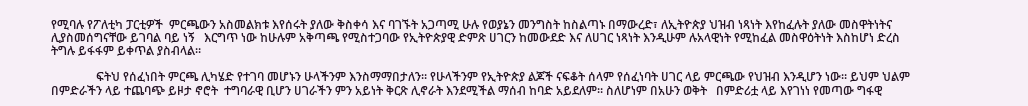የሚባሉ የፖለቲካ ፓርቲዎች  ምርጫውን አስመልክቱ እየሰሩት ያለው ቅስቀሳ እና ባገኙት አጋጣሚ ሁሉ የወያኔን መንግስት ከስልጣኑ በማውረድ፣ ለኢትዮጵያ ህዝብ ነጻነት እየከፈሉት ያለው መስዋትነትና ሊያስመሰግናቸው ይገባል ባይ ነኝ   እርግጥ ነው ከሁሉም አቅጣጫ የሚስተጋባው የኢትዮጵያዊ ድምጽ ሀገርን ከመውደድ እና ለሀገር ነጻነት እንዲሁም ሉአላዊነት የሚከፈል መስዋዕትነት እስከሆነ ድረስ ትግሉ ይፋፋም ይቀጥል ያስብላል።

               ፍትህ የሰፈነበት ምርጫ ሊካሄድ የተገባ መሆኑን ሁላችንም እንስማማበታለን። የሁላችንም የኢትዮጵያ ልጆች ናፍቆት ሰላም የሰፈነባት ሀገር ላይ ምርጫው የህዝብ እንዲሆን ነው። ይህም ህልም በምድራችን ላይ ተጨባጭ ይዞታ ኖሮት  ተግባራዊ ቢሆን ሀገራችን ምን አይነት ቅርጽ ሊኖራት እንደሚችል ማሰብ ከባድ አይደለም። ስለሆነም በአሁን ወቅት   በምድሪቷ ላይ እየገነነ የመጣው ግፋዊ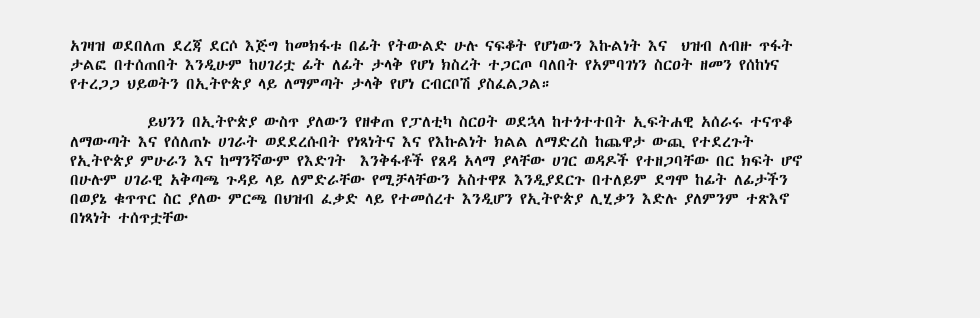አገዛዝ ወደበለጠ ደረጃ ደርሶ እጅግ ከመክፋቱ በፊት የትውልድ ሁሉ ናፍቆት የሆነውን እኩልነት እና  ህዝብ ለብዙ ጥፋት ታልፎ በተሰጠበት እንዲሁም ከሀገሪቷ ፊት ለፊት ታላቅ የሆነ ክስረት ተጋርጦ ባለበት የአምባገነን ስርዐት ዘመን የሰከነና የተረጋጋ ህይወትን በኢትዮጵያ ላይ ለማምጣት ታላቅ የሆነ ርብርቦሽ ያስፈልጋል።

           ይህንን በኢትዮጵያ ውስጥ ያለውን የዘቀጠ የፓለቲካ ስርዐት ወደኋላ ከተጎተተበት ኢፍትሐዊ አሰራሩ ተናጥቆ ለማውጣት እና የሰለጠኑ ሀገራት ወደደረሱበት የነጻነትና እና የእኩልነት ክልል ለማድረስ ከጨዋታ ውጪ የተደረጉት የኢትዮጵያ ምሁራን እና ከማንኛውም የእድገት  እንቅፋቶች የጸዳ አላማ ያላቸው ሀገር ወዳዶች የተዘጋባቸው በር ክፍት ሆኖ  በሁሉም ሀገራዊ አቅጣጫ ጉዳይ ላይ ለምድራቸው የሚቻላቸውን አስተዋጾ እንዲያደርጉ በተለይም ደግሞ ከፊት ለፊታችን በወያኔ ቁጥጥር ስር ያለው ምርጫ በህዝብ ፈቃድ ላይ የተመሰረተ እንዲሆን የኢትዮጵያ ሊሂቃን እድሉ ያለምንም ተጽእኖ በነጻነት ተሰጥቷቸው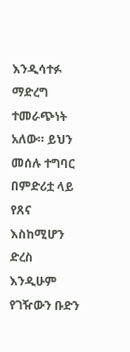እንዲሳተፉ ማድረግ ተመራጭነት አለው። ይህን መሰሉ ተግባር በምድሪቷ ላይ የጸና እስከሚሆን ድረስ  እንዲሁም የገዥውን ቡድን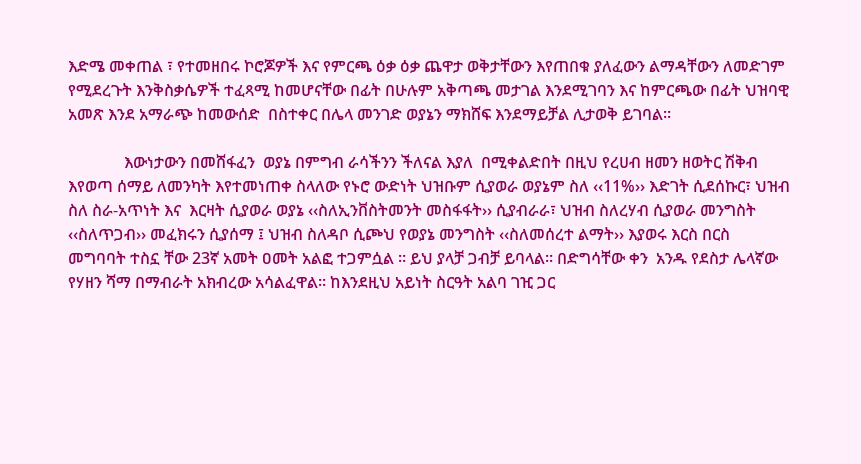እድሜ መቀጠል ፣ የተመዘበሩ ኮሮጆዎች እና የምርጫ ዕቃ ዕቃ ጨዋታ ወቅታቸውን እየጠበቁ ያለፈውን ልማዳቸውን ለመድገም የሚደረጉት እንቅስቃሴዎች ተፈጻሚ ከመሆናቸው በፊት በሁሉም አቅጣጫ መታገል እንደሚገባን እና ከምርጫው በፊት ህዝባዊ አመጽ እንደ አማራጭ ከመውሰድ  በስተቀር በሌላ መንገድ ወያኔን ማክሸፍ እንደማይቻል ሊታወቅ ይገባል።

              እውነታውን በመሸፋፈን  ወያኔ በምግብ ራሳችንን ችለናል እያለ  በሚቀልድበት በዚህ የረሀብ ዘመን ዘወትር ሽቅብ እየወጣ ሰማይ ለመንካት እየተመነጠቀ ስላለው የኑሮ ውድነት ህዝቡም ሲያወራ ወያኔም ስለ ‹‹11%›› እድገት ሲደሰኩር፣ ህዝብ ስለ ስራ-አጥነት እና  እርዛት ሲያወራ ወያኔ ‹‹ስለኢንቨስትመንት መስፋፋት›› ሲያብራራ፣ ህዝብ ስለረሃብ ሲያወራ መንግስት ‹‹ስለጥጋብ›› መፈክሩን ሲያሰማ ፤ ህዝብ ስለዳቦ ሲጮህ የወያኔ መንግስት ‹‹ስለመሰረተ ልማት›› እያወሩ እርስ በርስ መግባባት ተስኗ ቸው 23ኛ አመት ዐመት አልፎ ተጋምሷል ። ይህ ያላቻ ጋብቻ ይባላል። በድግሳቸው ቀን  አንዱ የደስታ ሌላኛው የሃዘን ሻማ በማብራት አክብረው አሳልፈዋል፡፡ ከእንደዚህ አይነት ስርዓት አልባ ገዢ ጋር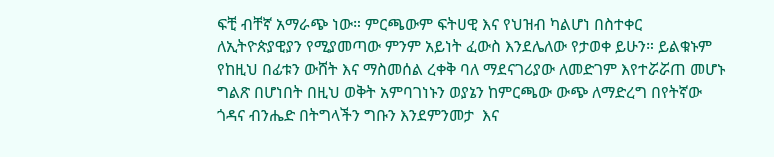ፍቺ ብቸኛ አማራጭ ነው። ምርጫውም ፍትሀዊ እና የህዝብ ካልሆነ በስተቀር ለኢትዮጵያዊያን የሚያመጣው ምንም አይነት ፈውስ እንደሌለው የታወቀ ይሁን። ይልቁኑም የከዚህ በፊቱን ውሸት እና ማስመሰል ረቀቅ ባለ ማደናገሪያው ለመድገም እየተሯሯጠ መሆኑ ግልጽ በሆነበት በዚህ ወቅት አምባገነኑን ወያኔን ከምርጫው ውጭ ለማድረግ በየትኛው ጎዳና ብንሔድ በትግላችን ግቡን እንደምንመታ  እና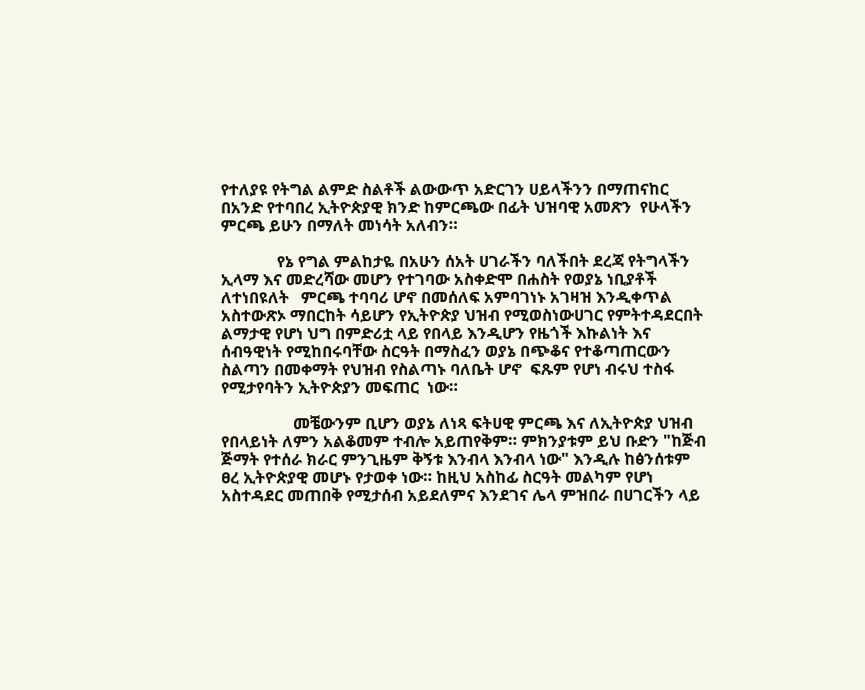የተለያዩ የትግል ልምድ ስልቶች ልውውጥ አድርገን ሀይላችንን በማጠናከር በአንድ የተባበረ ኢትዮጵያዊ ክንድ ከምርጫው በፊት ህዝባዊ አመጽን  የሁላችን ምርጫ ይሁን በማለት መነሳት አለብን።

              የኔ የግል ምልከታዬ በአሁን ሰአት ሀገራችን ባለችበት ደረጃ የትግላችን ኢላማ እና መድረሻው መሆን የተገባው አስቀድሞ በሐስት የወያኔ ነቢያቶች ለተነበዩለት   ምርጫ ተባባሪ ሆኖ በመሰለፍ አምባገነኑ አገዛዝ እንዲቀጥል አስተውጽኦ ማበርከት ሳይሆን የኢትዮጵያ ህዝብ የሚወስነውሀገር የምትተዳደርበት ልማታዊ የሆነ ህግ በምድሪቷ ላይ የበላይ እንዲሆን የዜጎች እኩልነት እና ሰብዓዊነት የሚከበሩባቸው ስርዓት በማስፈን ወያኔ በጭቆና የተቆጣጠርውን ስልጣን በመቀማት የህዝብ የስልጣኑ ባለቤት ሆኖ  ፍጹም የሆነ ብሩህ ተስፋ የሚታየባትን ኢትዮጵያን መፍጠር  ነው።

                  መቼውንም ቢሆን ወያኔ ለነጻ ፍትሀዊ ምርጫ እና ለኢትዮጵያ ህዝብ የበላይነት ለምን አልቆመም ተብሎ አይጠየቅም። ምክንያቱም ይህ ቡድን "ከጅብ ጅማት የተሰራ ክራር ምንጊዜም ቅኝቱ እንብላ እንብላ ነው" እንዲሉ ከፅንሰቱም ፀረ ኢትዮጵያዊ መሆኑ የታወቀ ነው። ከዚህ አስከፊ ስርዓት መልካም የሆነ አስተዳደር መጠበቅ የሚታሰብ አይደለምና እንደገና ሌላ ምዝበራ በሀገርችን ላይ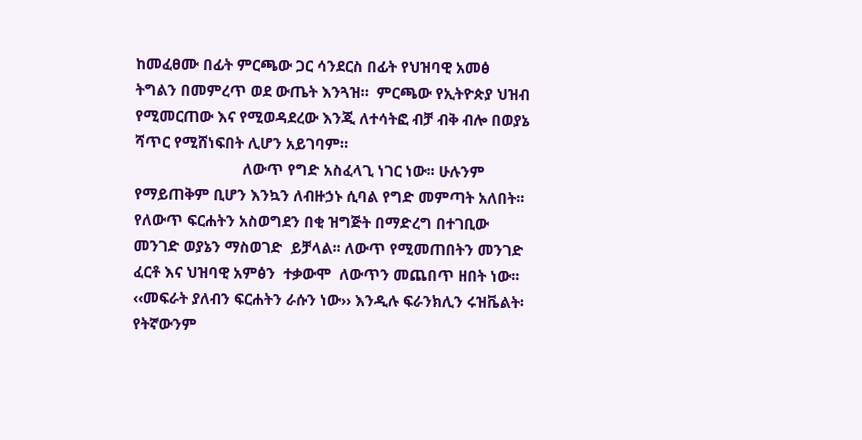ከመፈፀሙ በፊት ምርጫው ጋር ሳንደርስ በፊት የህዝባዊ አመፅ ትግልን በመምረጥ ወደ ውጤት እንጓዝ።  ምርጫው የኢትዮጵያ ህዝብ የሚመርጠው እና የሚወዳደረው እንጂ ለተሳትፎ ብቻ ብቅ ብሎ በወያኔ ሻጥር የሚሸነፍበት ሊሆን አይገባም።
                           ለውጥ የግድ አስፈላጊ ነገር ነው፡፡ ሁሉንም የማይጠቅም ቢሆን እንኳን ለብዙኃኑ ሲባል የግድ መምጣት አለበት፡፡ የለውጥ ፍርሐትን አስወግደን በቂ ዝግጅት በማድረግ በተገቢው መንገድ ወያኔን ማስወገድ  ይቻላል፡፡ ለውጥ የሚመጠበትን መንገድ ፈርቶ እና ህዝባዊ አምፅን  ተቃውሞ  ለውጥን መጨበጥ ዘበት ነው፡፡ ‹‹መፍራት ያለብን ፍርሐትን ራሱን ነው›› እንዲሉ ፍራንክሊን ሩዝቬልት፡ የትኛውንም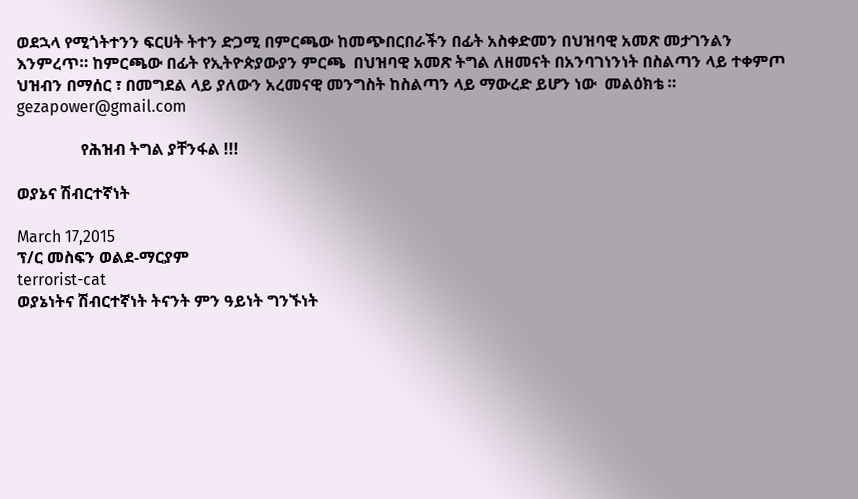ወደኋላ የሚጎትተንን ፍርሀት ትተን ድጋሚ በምርጫው ከመጭበርበራችን በፊት አስቀድመን በህዝባዊ አመጽ መታገንልን እንምረጥ። ከምርጫው በፊት የኢትዮጵያውያን ምርጫ  በህዝባዊ አመጽ ትግል ለዘመናት በአንባገነንነት በስልጣን ላይ ተቀምጦ ህዝብን በማሰር ፣ በመግደል ላይ ያለውን አረመናዊ መንግስት ከስልጣን ላይ ማውረድ ይሆን ነው  መልዕክቴ ።
gezapower@gmail.com

                የሕዝብ ትግል ያቸንፋል !!!

ወያኔና ሽብርተኛነት

March 17,2015
ፕ/ር መስፍን ወልደ-ማርያም
terrorist-cat
ወያኔነትና ሽብርተኛነት ትናንት ምን ዓይነት ግንኙነት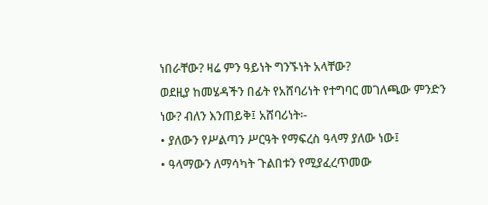ነበራቸው? ዛሬ ምን ዓይነት ግንኙነት አላቸው?
ወደዚያ ከመሄዳችን በፊት የአሸባሪነት የተግባር መገለጫው ምንድን ነው? ብለን እንጠይቅ፤ አሸባሪነት፡-
• ያለውን የሥልጣን ሥርዓት የማፍረስ ዓላማ ያለው ነው፤
• ዓላማውን ለማሳካት ጉልበቱን የሚያፈረጥመው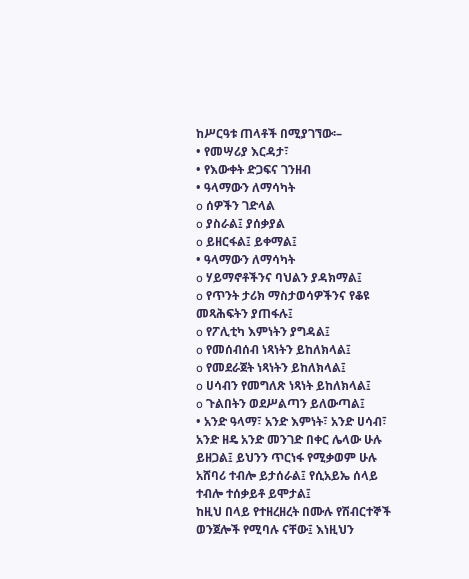ከሥርዓቱ ጠላቶች በሚያገኘው፡–
• የመሣሪያ እርዳታ፣
• የእውቀት ድጋፍና ገንዘብ
• ዓላማውን ለማሳካት
o ሰዎችን ገድላል
o ያስራል፤ ያሰቃያል
o ይዘርፋል፤ ይቀማል፤
• ዓላማውን ለማሳካት
o ሃይማኖቶችንና ባህልን ያዳክማል፤
o የጥንት ታሪክ ማስታወሳዎችንና የቆዩ መጻሕፍትን ያጠፋሉ፤
o የፖሊቲካ እምነትን ያግዳል፤
o የመሰብሰብ ነጻነትን ይከለክላል፤
o የመደራጀት ነጻነትን ይከለክላል፤
o ሀሳብን የመግለጽ ነጻነት ይከለክላል፤
o ጉልበትን ወደሥልጣን ይለውጣል፤
• አንድ ዓላማ፣ አንድ እምነት፣ አንድ ሀሳብ፣ አንድ ዘዴ አንድ መንገድ በቀር ሌላው ሁሉ ይዘጋል፤ ይህንን ጥርነፋ የሚቃወም ሁሉ አሸባሪ ተብሎ ይታሰራል፤ የሲአይኤ ሰላይ ተብሎ ተሰቃይቶ ይሞታል፤
ከዚህ በላይ የተዘረዘረት በሙሉ የሽብርተኞች ወንጀሎች የሚባሉ ናቸው፤ እነዚህን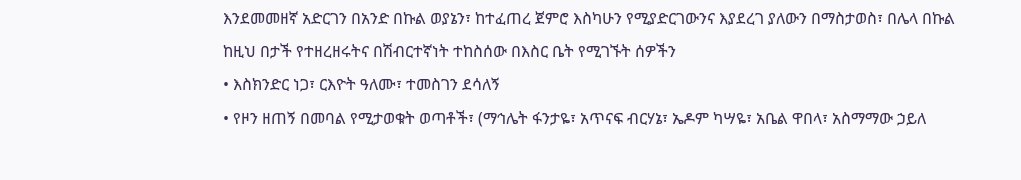እንደመመዘኛ አድርገን በአንድ በኩል ወያኔን፣ ከተፈጠረ ጀምሮ እስካሁን የሚያድርገውንና እያደረገ ያለውን በማስታወስ፣ በሌላ በኩል ከዚህ በታች የተዘረዘሩትና በሽብርተኛነት ተከስሰው በእስር ቤት የሚገኙት ሰዎችን
• እስክንድር ነጋ፣ ርእዮት ዓለሙ፣ ተመስገን ደሳለኝ
• የዞን ዘጠኝ በመባል የሚታወቁት ወጣቶች፣ (ማኅሌት ፋንታዬ፣ አጥናፍ ብርሃኔ፣ ኤዶም ካሣዬ፣ አቤል ዋበላ፣ አስማማው ኃይለ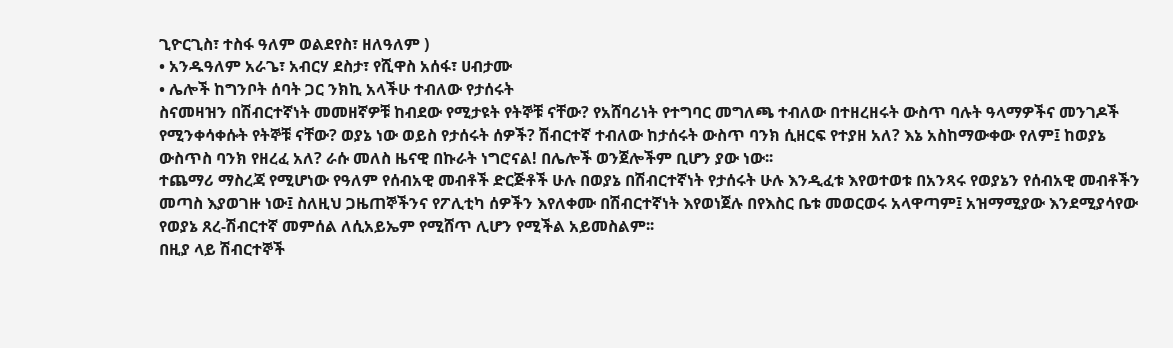ጊዮርጊስ፣ ተስፋ ዓለም ወልደየስ፣ ዘለዓለም )
• አንዱዓለም አራጌ፣ አብርሃ ደስታ፣ የሺዋስ አሰፋ፣ ሀብታሙ
• ሌሎች ከግንቦት ሰባት ጋር ንክኪ አላችሁ ተብለው የታሰሩት
ስናመዛዝን በሽብርተኛነት መመዘኛዎቹ ከብደው የሚታዩት የትኞቹ ናቸው? የአሸባሪነት የተግባር መግለጫ ተብለው በተዘረዘሩት ውስጥ ባሉት ዓላማዎችና መንገዶች የሚንቀሳቀሱት የትኞቹ ናቸው? ወያኔ ነው ወይስ የታሰሩት ሰዎች? ሽብርተኛ ተብለው ከታሰሩት ውስጥ ባንክ ሲዘርፍ የተያዘ አለ? እኔ አስከማውቀው የለም፤ ከወያኔ ውስጥስ ባንክ የዘረፈ አለ? ራሱ መለስ ዜናዊ በኩራት ነግሮናል! በሌሎች ወንጀሎችም ቢሆን ያው ነው፡፡
ተጨማሪ ማስረጃ የሚሆነው የዓለም የሰብአዊ መብቶች ድርጅቶች ሁሉ በወያኔ በሽብርተኛነት የታሰሩት ሁሉ እንዲፈቱ እየወተወቱ በአንጻሩ የወያኔን የሰብአዊ መብቶችን መጣስ እያወገዙ ነው፤ ስለዚህ ጋዜጠኞችንና የፖሊቲካ ሰዎችን እየለቀሙ በሽብርተኛነት እየወነጀሉ በየእስር ቤቱ መወርወሩ አላዋጣም፤ አዝማሚያው እንደሚያሳየው የወያኔ ጸረ-ሽብርተኛ መምሰል ለሲአይኤም የሚሸጥ ሊሆን የሚችል አይመስልም፡፡
በዚያ ላይ ሽብርተኞች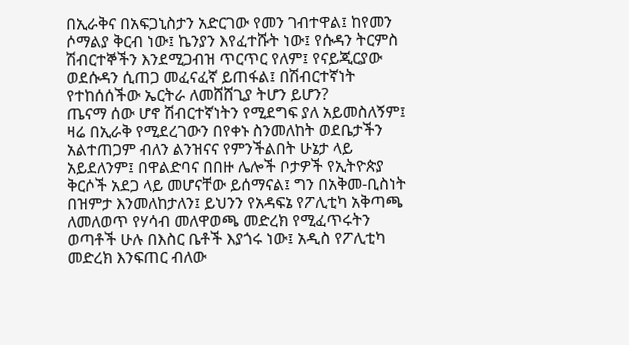በኢራቅና በአፍጋኒስታን አድርገው የመን ገብተዋል፤ ከየመን ሶማልያ ቅርብ ነው፤ ኬንያን እየፈተሹት ነው፤ የሱዳን ትርምስ ሽብርተኞችን እንደሚጋብዝ ጥርጥር የለም፤ የናይጂርያው ወደሱዳን ሲጠጋ መፈናፈኛ ይጠፋል፤ በሽብርተኛነት የተከሰሰችው ኤርትራ ለመሸሸጊያ ትሆን ይሆን?
ጤናማ ሰው ሆኖ ሽብርተኛነትን የሚደግፍ ያለ አይመስለኝም፤ ዛሬ በኢራቅ የሚደረገውን በየቀኑ ስንመለከት ወደቤታችን አልተጠጋም ብለን ልንዝናና የምንችልበት ሁኔታ ላይ አይደለንም፤ በዋልድባና በበዙ ሌሎች ቦታዎች የኢትዮጵያ ቅርሶች አደጋ ላይ መሆናቸው ይሰማናል፤ ግን በአቅመ-ቢስነት በዝምታ እንመለከታለን፤ ይህንን የአዳፍኔ የፖሊቲካ አቅጣጫ ለመለወጥ የሃሳብ መለዋወጫ መድረክ የሚፈጥሩትን ወጣቶች ሁሉ በእስር ቤቶች እያጎሩ ነው፤ አዲስ የፖሊቲካ መድረክ እንፍጠር ብለው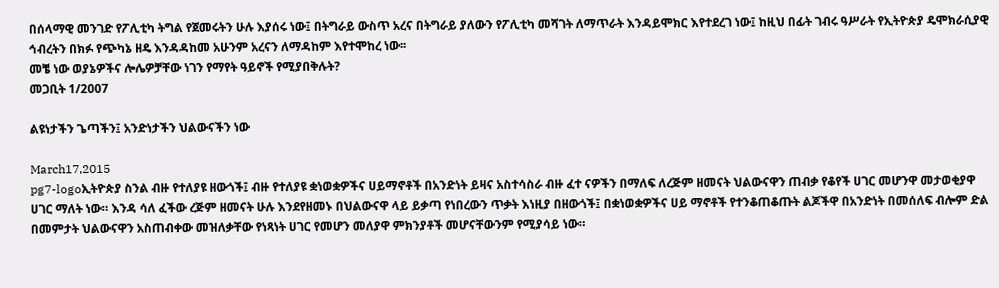በሰላማዊ መንገድ የፖሊቲካ ትግል የጀመሩትን ሁሉ እያሰሩ ነው፤ በትግራይ ውስጥ አረና በትግራይ ያለውን የፖሊቲካ መሻገት ለማጥራት እንዳይሞክር እየተደረገ ነው፤ ከዚህ በፊት ገብሩ ዓሥራት የኢትዮጵያ ዴሞክራሲያዊ ኅብረትን በክፉ የጭካኔ ዘዴ እንዳዳከመ አሁንም አረናን ለማዳከም እየተሞከረ ነው፡፡
መቼ ነው ወያኔዎችና ሎሌዎቻቸው ነገን የማየት ዓይኖች የሚያበቅሉት?
መጋቢት 1/2007

ልዩነታችን ጌጣችን፤ አንድነታችን ህልውናችን ነው

March17,2015
pg7-logoኢትዮጵያ ስንል ብዙ የተለያዩ ዘውጎች፤ ብዙ የተለያዩ ቋነወቋዎችና ሀይማኖቶች በአንድነት ይዛና አስተሳስራ ብዙ ፈተ ናዎችን በማለፍ ለረጅም ዘመናት ህልውናዋን ጠብቃ የቆየች ሀገር መሆንዋ መታወቂያዋ ሀገር ማለት ነው። እንዳ ሳለ ፈችው ረጅም ዘመናት ሁሉ እንደየዘመኑ በህልውናዋ ላይ ይቃጣ የነበረውን ጥቃት እነዚያ በዘውጎች፤ በቋነወቋዎችና ሀይ ማኖቶች የተንቆጠቆጡት ልጆችዋ በአንድነት በመሰለፍ ብሎም ድል በመምታት ህልውናዋን አስጠብቀው መዝለቃቸው የነጻነት ሀገር የመሆን መለያዋ ምክንያቶች መሆናቸውንም የሚያሳይ ነው።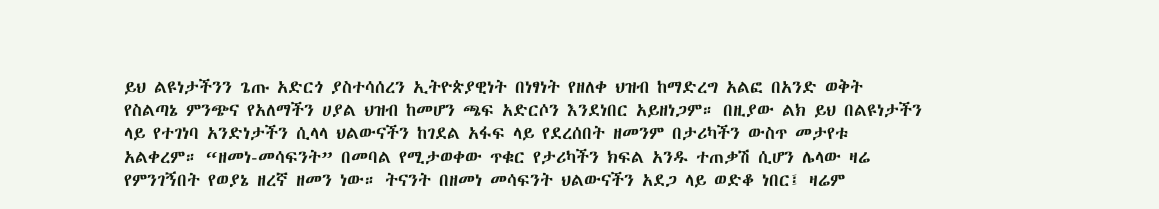ይህ ልዩነታችንን ጌጡ አድርጎ ያስተሳሰረን ኢትዮጵያዊነት በነፃነት የዘለቀ ህዝብ ከማድረግ አልፎ በአንድ ወቅት የስልጣኔ ምንጭና የአለማችን ሀያል ህዝብ ከመሆን ጫፍ አድርሶን እንደነበር አይዘነጋም። በዚያው ልክ ይህ በልዩነታችን ላይ የተገነባ አንድነታችን ሲላላ ህልውናችን ከገደል አፋፍ ላይ የደረሰበት ዘመንም በታሪካችን ውስጥ መታየቱ አልቀረም። “ዘመነ-መሳፍንት” በመባል የሚታወቀው ጥቁር የታሪካችን ክፍል አንዱ ተጠቃሽ ሲሆን ሌላው ዛሬ የምንገኝበት የወያኔ ዘረኛ ዘመን ነው። ትናንት በዘመነ መሳፍንት ህልውናችን አደጋ ላይ ወድቆ ነበር፤ ዛሬም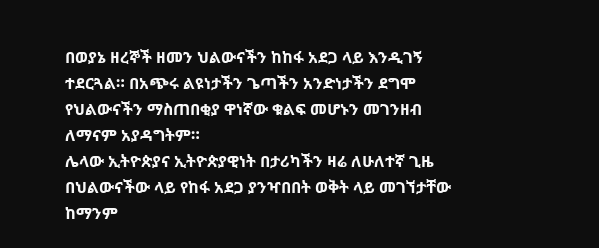በወያኔ ዘረኞች ዘመን ህልውናችን ከከፋ አደጋ ላይ እንዲገኝ ተደርጓል። በአጭሩ ልዩነታችን ጌጣችን አንድነታችን ደግሞ የህልውናችን ማስጠበቂያ ዋነኛው ቁልፍ መሆኑን መገንዘብ ለማናም አያዳግትም።
ሌላው ኢትዮጵያና ኢትዮጵያዊነት በታሪካችን ዛሬ ለሁለተኛ ጊዜ በህልውናችው ላይ የከፋ አደጋ ያንዣበበት ወቅት ላይ መገኘታቸው ከማንም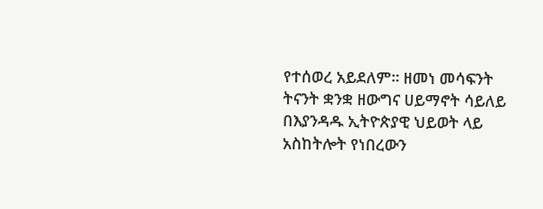የተሰወረ አይደለም። ዘመነ መሳፍንት ትናንት ቋንቋ ዘውግና ሀይማኖት ሳይለይ በእያንዳዱ ኢትዮጵያዊ ህይወት ላይ አስከትሎት የነበረውን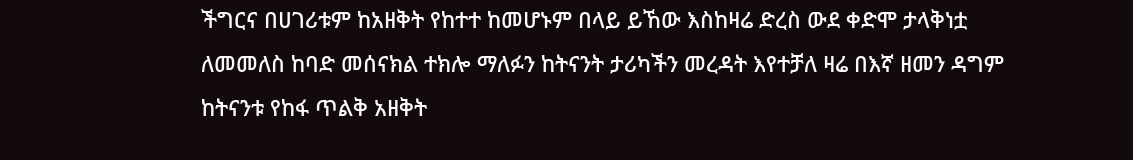ችግርና በሀገሪቱም ከአዘቅት የከተተ ከመሆኑም በላይ ይኸው እስከዛሬ ድረስ ውደ ቀድሞ ታላቅነቷ ለመመለስ ከባድ መሰናክል ተክሎ ማለፉን ከትናንት ታሪካችን መረዳት እየተቻለ ዛሬ በእኛ ዘመን ዳግም ከትናንቱ የከፋ ጥልቅ አዘቅት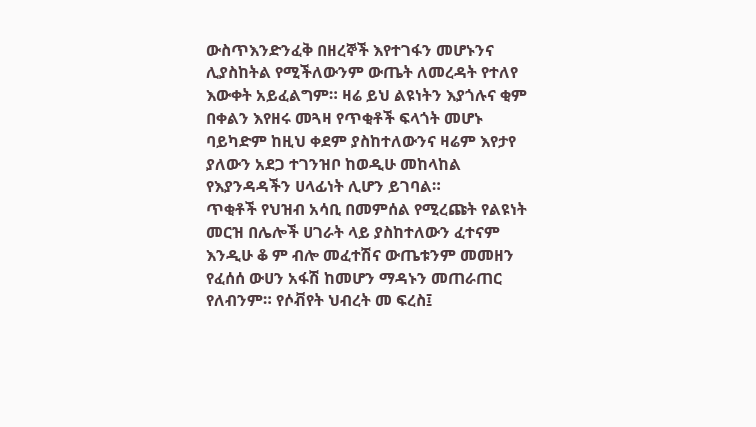ውስጥእንድንፈቅ በዘረኞች እየተገፋን መሆኑንና ሊያስከትል የሚችለውንም ውጤት ለመረዳት የተለየ እውቀት አይፈልግም። ዛሬ ይህ ልዩነትን እያጎሉና ቂም በቀልን እየዘሩ መጓዛ የጥቂቶች ፍላጎት መሆኑ ባይካድም ከዚህ ቀደም ያስከተለውንና ዛሬም እየታየ ያለውን አደጋ ተገንዝቦ ከወዲሁ መከላከል የእያንዳዳችን ሀላፊነት ሊሆን ይገባል።
ጥቂቶች የህዝብ አሳቢ በመምሰል የሚረጩት የልዩነት መርዝ በሌሎች ሀገራት ላይ ያስከተለውን ፈተናም እንዲሁ ቆ ም ብሎ መፈተሽና ውጤቱንም መመዘን የፈሰሰ ውሀን አፋሽ ከመሆን ማዳኑን መጠራጠር የለብንም። የሶቭየት ህብረት መ ፍረስ፤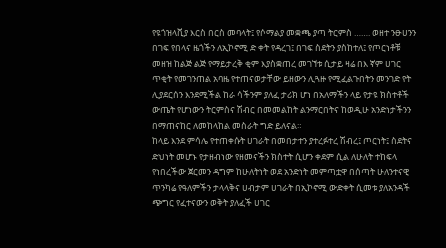የዩጎዝላቪያ እርስ በርስ መባላት፤ የሶማልያ መቋጫ ያጣ ትርምስ ……. ወዘተ ንፁሀንን በገፍ የበላና ዜጎችን ለኢኮኖሚ ድ ቀት የዳረገ፤ በገፍ ስደትን ያስከተለ፤ የጦርነቶቹ መዘዝ ከልጅ ልጅ የማይታረቅ ቂም እያስቋጠረ መገኘቱ ሲታይ ዛሬ በእ ኛም ሀገር ጥቂት የመገንጠል አባዜ የተጠናወታቸው ይዘውን ሊጓዙ የሚፈልጉበትን መንገድ የት ሊያደርሰን እንደሚችል ከራ ሳችንም ያለፈ ታሪክ ሆነ በአለማችን ላይ የታዩ ክስተቶች ውጤት የሆነውን ትርምስና ሽብር በመመልከት ልንማርበትና ከወዲሁ አንድነታችንን በማጠናከር ለመከላከል መስራት ግድ ይለናል።
ከላይ እንደ ምሳሌ የተጠቀሱት ሀገራት በመበታተን ያተረፉተረ ሽብረ፤ ጦርነት፤ ስደትና ድህነት መሆኑ የታዘብነው የዘመናችን ክስተት ሲሆን ቀደም ሲል ለሁለት ተከፍላ የነበረችው ጀርመን ዳግም ከሁለትነት ወደ አንድነት መምጣቷዋ በሰጣት ሁለንተናዊ ጥንካሬ የዓለምችን ታላላቅና ሀብታም ሀገራት በኢኮኖሚ ውድቀት ሲመቱ ያለአንዳች ጭግር የፈተናውን ወቅት ያለፈች ሀገር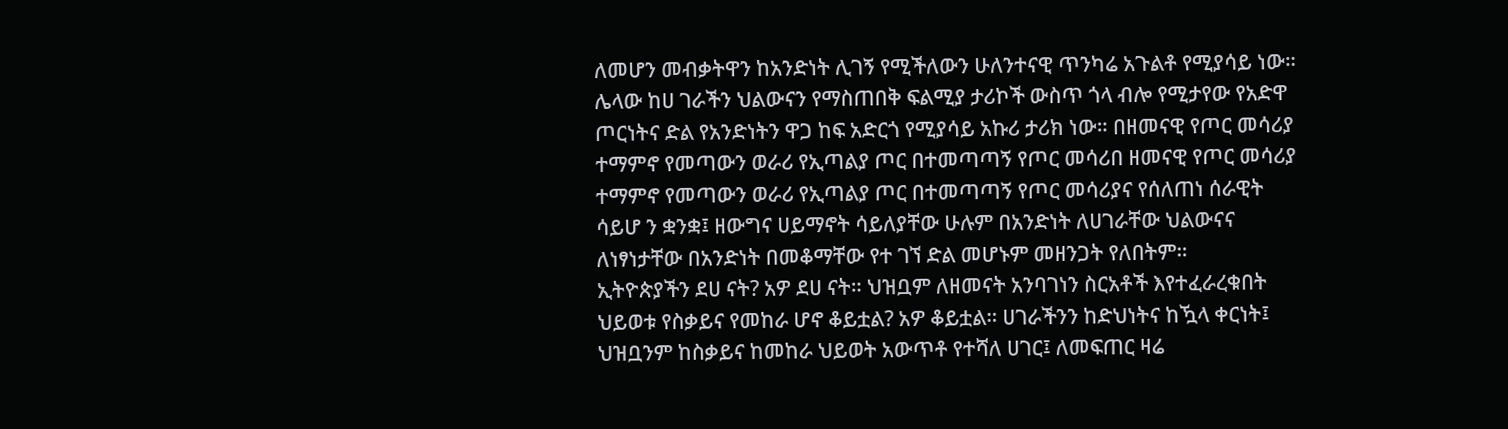ለመሆን መብቃትዋን ከአንድነት ሊገኝ የሚችለውን ሁለንተናዊ ጥንካሬ አጉልቶ የሚያሳይ ነው። ሌላው ከሀ ገራችን ህልውናን የማስጠበቅ ፍልሚያ ታሪኮች ውስጥ ጎላ ብሎ የሚታየው የአድዋ ጦርነትና ድል የአንድነትን ዋጋ ከፍ አድርጎ የሚያሳይ አኩሪ ታሪክ ነው። በዘመናዊ የጦር መሳሪያ ተማምኖ የመጣውን ወራሪ የኢጣልያ ጦር በተመጣጣኝ የጦር መሳሪበ ዘመናዊ የጦር መሳሪያ ተማምኖ የመጣውን ወራሪ የኢጣልያ ጦር በተመጣጣኝ የጦር መሳሪያና የሰለጠነ ሰራዊት ሳይሆ ን ቋንቋ፤ ዘውግና ሀይማኖት ሳይለያቸው ሁሉም በአንድነት ለሀገራቸው ህልውናና ለነፃነታቸው በአንድነት በመቆማቸው የተ ገኘ ድል መሆኑም መዘንጋት የለበትም።
ኢትዮጵያችን ደሀ ናት? አዎ ደሀ ናት። ህዝቧም ለዘመናት አንባገነን ስርአቶች እየተፈራረቁበት ህይወቱ የስቃይና የመከራ ሆኖ ቆይቷል? አዎ ቆይቷል። ሀገራችንን ከድህነትና ከዃላ ቀርነት፤ ህዝቧንም ከስቃይና ከመከራ ህይወት አውጥቶ የተሻለ ሀገር፤ ለመፍጠር ዛሬ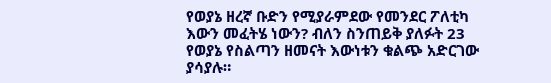የወያኔ ዘረኛ ቡድን የሚያራምደው የመንደር ፖለቲካ እውን መፈትሄ ነውን? ብለን ስንጠይቅ ያለፉት 23 የወያኔ የስልጣን ዘመናት እውነቱን ቁልጭ አድርገው ያሳያሉ።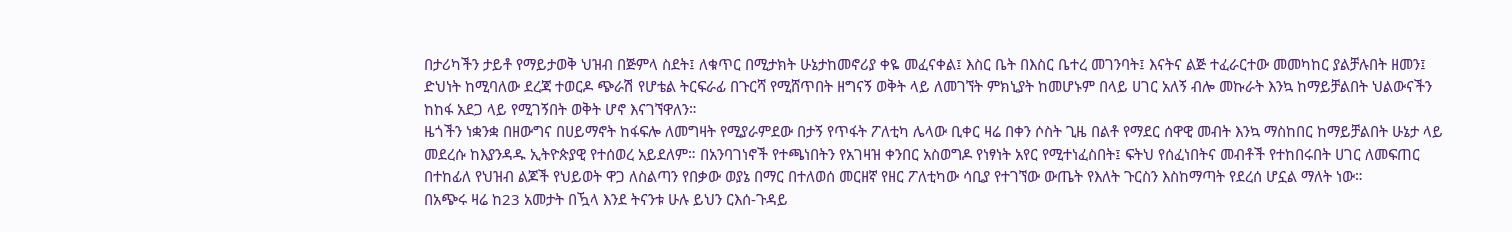በታሪካችን ታይቶ የማይታወቅ ህዝብ በጅምላ ስደት፤ ለቁጥር በሚታክት ሁኔታከመኖሪያ ቀዬ መፈናቀል፤ እስር ቤት በእስር ቤተረ መገንባት፤ እናትና ልጅ ተፈራርተው መመካከር ያልቻሉበት ዘመን፤ ድህነት ከሚባለው ደረጃ ተወርዶ ጭራሽ የሆቴል ትርፍራፊ በጉርሻ የሚሸጥበት ዘግናኝ ወቅት ላይ ለመገኘት ምክኒያት ከመሆኑም በላይ ሀገር አለኝ ብሎ መኩራት እንኳ ከማይቻልበት ህልውናችን ከከፋ አደጋ ላይ የሚገኝበት ወቅት ሆኖ እናገኘዋለን።
ዜጎችን ነቋንቋ በዘውግና በሀይማኖት ከፋፍሎ ለመግዛት የሚያራምደው በታኝ የጥፋት ፖለቲካ ሌላው ቢቀር ዛሬ በቀን ሶስት ጊዜ በልቶ የማደር ሰዋዊ መብት እንኳ ማስከበር ከማይቻልበት ሁኔታ ላይ መደረሱ ከእያንዳዱ ኢትዮጵያዊ የተሰወረ አይደለም። በአንባገነኖች የተጫነበትን የአገዛዝ ቀንበር አስወግዶ የነፃነት አየር የሚተነፈስበት፤ ፍትህ የሰፈነበትና መብቶች የተከበሩበት ሀገር ለመፍጠር በተከፊለ የህዝብ ልጆች የህይወት ዋጋ ለስልጣን የበቃው ወያኔ በማር በተለወሰ መርዘኛ የዘር ፖለቲካው ሳቢያ የተገኘው ውጤት የእለት ጉርስን እስከማጣት የደረሰ ሆኗል ማለት ነው።
በአጭሩ ዛሬ ከ23 አመታት በዃላ እንደ ትናንቱ ሁሉ ይህን ርእሰ-ጉዳይ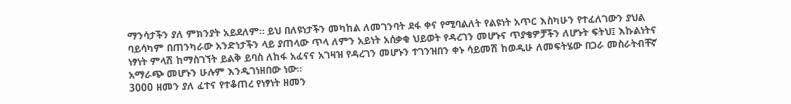ማንሳታችን ያለ ምክንያት አይደለም። ይህ በለዩነታችን መካከል ለመገንባት ደፋ ቀና የሚባልለት የልዩነት አጥር እስካሁን የተፈለገውን ያህል ባይሳካም በጠንካራው አንድነታችን ላይ ያጠላው ጥላ ለምን አይነት አሰቃቂ ህይወት የዳረገን መሆኑና ጥያቄዎቻችን ለሆኑት ፍትህ፤ እኩልነትና ነፃነት ምላሽ ከማስገኘት ይልቅ ይባስ ለከፋ አፈናና አገዛዝ የዳረገን መሆኑን ተገንዝበን ቀኑ ሳይመሽ ከወዲሁ ለመፍትሄው በጋራ መስራትብቸኛ አማራጭ መሆኑን ሁሉም እንዲገነዘበው ነው።
3000 ዘመን ያለ ፈተና የተቆጠረ የነፃነት ዘመን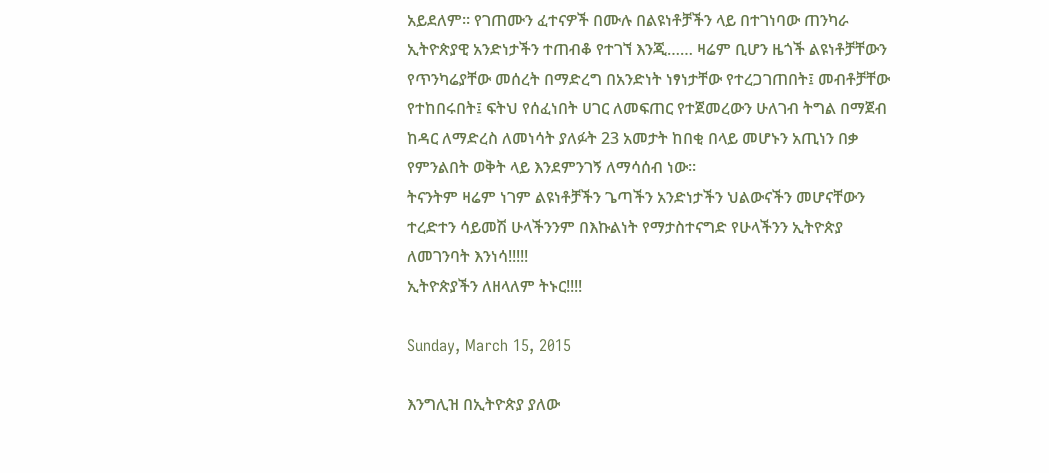አይደለም። የገጠሙን ፈተናዎች በሙሉ በልዩነቶቻችን ላይ በተገነባው ጠንካራ ኢትዮጵያዊ አንድነታችን ተጠብቆ የተገኘ እንጂ…… ዛሬም ቢሆን ዜጎች ልዩነቶቻቸውን የጥንካሬያቸው መሰረት በማድረግ በአንድነት ነፃነታቸው የተረጋገጠበት፤ መብቶቻቸው የተከበሩበት፤ ፍትህ የሰፈነበት ሀገር ለመፍጠር የተጀመረውን ሁለገብ ትግል በማጀብ ከዳር ለማድረስ ለመነሳት ያለፉት 23 አመታት ከበቂ በላይ መሆኑን አጢነን በቃ የምንልበት ወቅት ላይ እንደምንገኝ ለማሳሰብ ነው።
ትናንትም ዛሬም ነገም ልዩነቶቻችን ጌጣችን አንድነታችን ህልውናችን መሆናቸውን ተረድተን ሳይመሽ ሁላችንንም በእኩልነት የማታስተናግድ የሁላችንን ኢትዮጵያ ለመገንባት እንነሳ!!!!!
ኢትዮጵያችን ለዘላለም ትኑር!!!!

Sunday, March 15, 2015

እንግሊዝ በኢትዮጵያ ያለው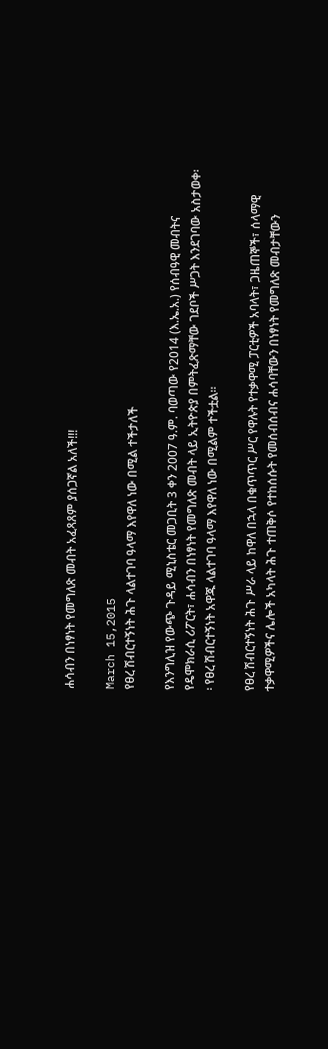ሐሳብን በነፃነት የመግለጽ መብት አፈጻጸም ያሰጋኛል አለች!!!

March 15,2015
የፀረ ሽብርተኝነት ሕጉ ላልተገባ ዓላማ እየዋለ ነው በሚል ተችታለች

የእንግሊዝ የውጭ ጉዳይ ሚኒስቴር መጋቢት 3 ቀን 2007 ዓ.ም. ባወጣው የ2014 (እ.ኤ.አ.) የሰብዓዊ መብትና የዴሞክራሲ ሪፖርት፣ ሐሳብን በነፃነት የመግለጽ መብት ላይ ኢትዮጵያ በምትፈጽማቸው ገደቦች ሥጋት እንደገባው አስታወቀ፡፡ የፀረ ሽብርተኝነት አዋጁ ላልተገባ ዓላማ እየዋለ ነው በሚልም ተችቷል፡፡

የፀረ ሽብርተኝነት ሕጉ ሥራ ላይ ከዋለ በኋላ በቁጥጥር ሥር የዋሉት የተቃዋሚ ፓርቲዎች አባላት፣ ጋዜጠኞች፣ ሰላማዊ ተቃዋሚዎችና ሌሎች አካላት ሕጉ ተጠቅሶ የተከሰሱት የመሰብሰብና ሐሳባቸውን በነፃነት የመግለጽ መብታቸውን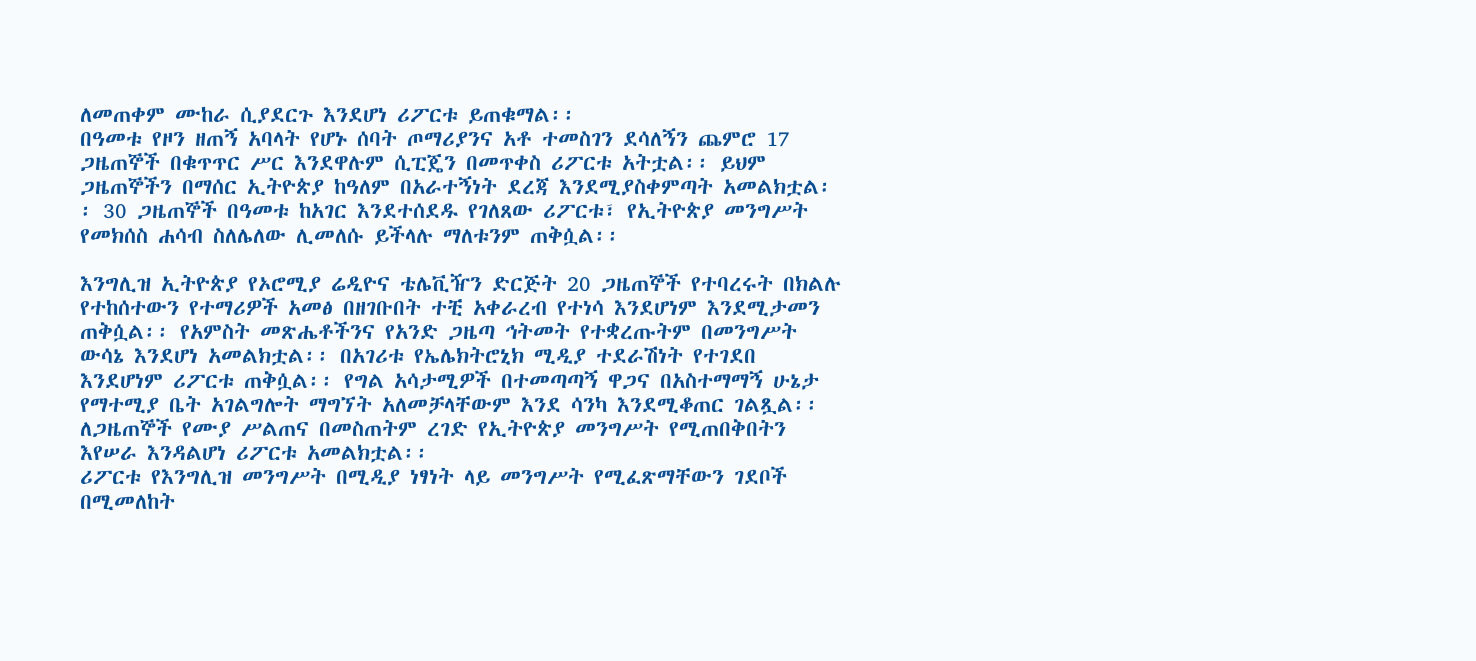ለመጠቀም ሙከራ ሲያደርጉ እንደሆነ ሪፖርቱ ይጠቁማል፡፡
በዓመቱ የዞን ዘጠኝ አባላት የሆኑ ሰባት ጦማሪያንና አቶ ተመስገን ደሳለኝን ጨምሮ 17 ጋዜጠኞች በቁጥጥር ሥር እንደዋሉም ሲፒጄን በመጥቀስ ሪፖርቱ አትቷል፡፡ ይህም ጋዜጠኞችን በማሰር ኢትዮጵያ ከዓለም በአራተኝነት ደረጃ እንደሚያስቀምጣት አመልክቷል፡፡ 30 ጋዜጠኞች በዓመቱ ከአገር እንደተሰደዱ የገለጸው ሪፖርቱ፣ የኢትዮጵያ መንግሥት የመክሰስ ሐሳብ ስለሌለው ሊመለሱ ይችላሉ ማለቱንም ጠቅሷል፡፡

እንግሊዝ ኢትዮጵያ የኦሮሚያ ሬዲዮና ቴሌቪዥን ድርጅት 20 ጋዜጠኞች የተባረሩት በክልሉ የተከሰተውን የተማሪዎች አመፅ በዘገቡበት ተቺ አቀራረብ የተነሳ እንደሆነም እንደሚታመን ጠቅሷል፡፡ የአምስት መጽሔቶችንና የአንድ ጋዜጣ ኅትመት የተቋረጡትም በመንግሥት ውሳኔ እንደሆነ አመልክቷል፡፡ በአገሪቱ የኤሌክትሮኒክ ሚዲያ ተደራሽነት የተገደበ እንደሆነም ሪፖርቱ ጠቅሷል፡፡ የግል አሳታሚዎች በተመጣጣኝ ዋጋና በአስተማማኝ ሁኔታ የማተሚያ ቤት አገልግሎት ማግኘት አለመቻላቸውም እንደ ሳንካ እንደሚቆጠር ገልጿል፡፡ ለጋዜጠኞች የሙያ ሥልጠና በመስጠትም ረገድ የኢትዮጵያ መንግሥት የሚጠበቅበትን እየሠራ እንዳልሆነ ሪፖርቱ አመልክቷል፡፡
ሪፖርቱ የእንግሊዝ መንግሥት በሚዲያ ነፃነት ላይ መንግሥት የሚፈጽማቸውን ገደቦች በሚመለከት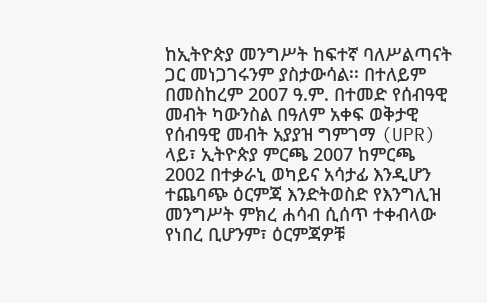ከኢትዮጵያ መንግሥት ከፍተኛ ባለሥልጣናት ጋር መነጋገሩንም ያስታውሳል፡፡ በተለይም በመስከረም 2007 ዓ.ም. በተመድ የሰብዓዊ መብት ካውንስል በዓለም አቀፍ ወቅታዊ የሰብዓዊ መብት አያያዝ ግምገማ (UPR) ላይ፣ ኢትዮጵያ ምርጫ 2007 ከምርጫ 2002 በተቃራኒ ወካይና አሳታፊ እንዲሆን ተጨባጭ ዕርምጃ እንድትወስድ የእንግሊዝ መንግሥት ምክረ ሐሳብ ሲሰጥ ተቀብላው የነበረ ቢሆንም፣ ዕርምጃዎቹ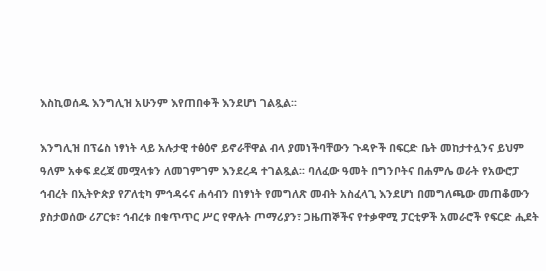እስኪወሰዱ እንግሊዝ አሁንም እየጠበቀች እንደሆነ ገልጿል፡፡

እንግሊዝ በፕሬስ ነፃነት ላይ አሉታዊ ተፅዕኖ ይኖራቸዋል ብላ ያመነችባቸውን ጉዳዮች በፍርድ ቤት መከታተሏንና ይህም ዓለም አቀፍ ደረጃ መሟላቱን ለመገምገም እንደረዳ ተገልጿል፡፡ ባለፈው ዓመት በግንቦትና በሐምሌ ወራት የአውሮፓ ኅብረት በኢትዮጵያ የፖለቲካ ምኅዳሩና ሐሳብን በነፃነት የመግለጽ መብት አስፈላጊ እንደሆነ በመግለጫው መጠቆሙን ያስታወሰው ሪፖርቱ፣ ኅብረቱ በቁጥጥር ሥር የዋሉት ጦማሪያን፣ ጋዜጠኞችና የተቃዋሚ ፓርቲዎች አመራሮች የፍርድ ሒደት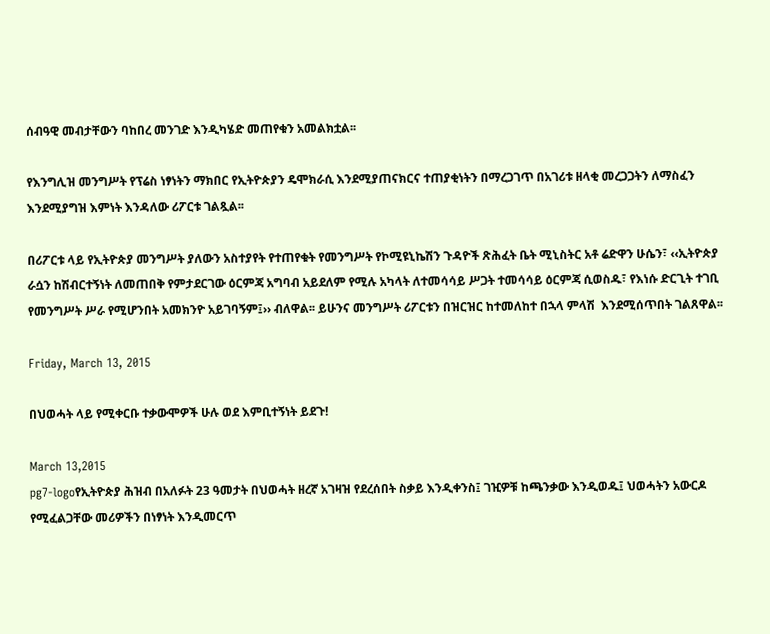ሰብዓዊ መብታቸውን ባከበረ መንገድ እንዲካሄድ መጠየቁን አመልክቷል፡፡

የእንግሊዝ መንግሥት የፕሬስ ነፃነትን ማክበር የኢትዮጵያን ዴሞክራሲ እንደሚያጠናክርና ተጠያቂነትን በማረጋገጥ በአገሪቱ ዘላቂ መረጋጋትን ለማስፈን እንደሚያግዝ እምነት እንዳለው ሪፖርቱ ገልጿል፡፡

በሪፖርቱ ላይ የኢትዮጵያ መንግሥት ያለውን አስተያየት የተጠየቁት የመንግሥት የኮሚዩኒኬሽን ጉዳዮች ጽሕፈት ቤት ሚኒስትር አቶ ሬድዋን ሁሴን፣ ‹‹ኢትዮጵያ ራሷን ከሽብርተኝነት ለመጠበቅ የምታደርገው ዕርምጃ አግባብ አይደለም የሚሉ አካላት ለተመሳሳይ ሥጋት ተመሳሳይ ዕርምጃ ሲወስዱ፣ የእነሱ ድርጊት ተገቢ የመንግሥት ሥራ የሚሆንበት አመክንዮ አይገባኝም፤›› ብለዋል፡፡ ይሁንና መንግሥት ሪፖርቱን በዝርዝር ከተመለከተ በኋላ ምላሽ  እንደሚሰጥበት ገልጸዋል፡፡

Friday, March 13, 2015

በህወሓት ላይ የሚቀርቡ ተቃውሞዎች ሁሉ ወደ እምቢተኝነት ይደጉ!

March 13,2015
pg7-logoየኢትዮጵያ ሕዝብ በአለፉት 23 ዓመታት በህወሓት ዘረኛ አገዛዝ የደረሰበት ስቃይ እንዲቀንስ፤ ገዢዎቹ ከጫንቃው እንዲወዱ፤ ህወሓትን አውርዶ የሚፈልጋቸው መሪዎችን በነፃነት እንዲመርጥ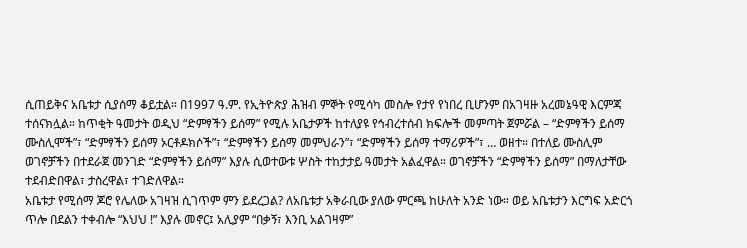ሲጠይቅና አቤቱታ ሲያሰማ ቆይቷል። በ1997 ዓ.ም. የኢትዮጵያ ሕዝብ ምኞት የሚሳካ መስሎ የታየ የነበረ ቢሆንም በአገዛዙ አረመኔዓዊ እርምጃ ተሰናክሏል። ከጥቂት ዓመታት ወዲህ “ድምፃችን ይሰማ” የሚሉ አቤታዎች ከተለያዩ የኅብረተሰብ ክፍሎች መምጣት ጀምሯል – “ድምፃችን ይሰማ ሙስሊሞች”፣ “ድምፃችን ይሰማ ኦርቶዶክሶች”፣ “ድምፃችን ይሰማ መምህራን”፣ “ድምፃችን ይሰማ ተማሪዎች”፣ … ወዘተ። በተለይ ሙስሊም ወገኖቻችን በተደራጀ መንገድ “ድምፃችን ይሰማ” እያሉ ሲወተውቱ ሦስት ተከታታይ ዓመታት አልፈዋል። ወገኖቻችን “ድምፃችን ይሰማ” በማለታቸው ተደብድበዋል፣ ታስረዋል፣ ተገድለዋል።
አቤቱታ የሚሰማ ጆሮ የሌለው አገዛዝ ሲገጥም ምን ይደረጋል? ለአቤቱታ አቅራቢው ያለው ምርጫ ከሁለት አንድ ነው። ወይ አቤቱታን እርግፍ አድርጎ ጥሎ በደልን ተቀብሎ “እህህ !” እያሉ መኖር፤ አሊያም “በቃኝ፣ እንቢ አልገዛም”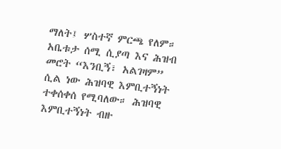ማለት፤ ሦስተኛ ምርጫ የለም።
አቤቱታ ሰሚ ሲያጣ እና ሕዝብ መሮት “እንቢኝ፣ አልገዛም” ሲል ነው ሕዝባዊ እምቢተኝነት ተቀሰቀሰ የሚባለው። ሕዝባዊ እምቢተኝነት ብዙ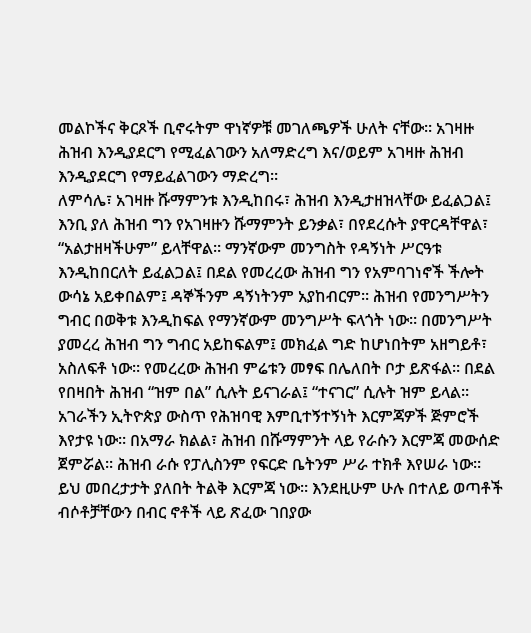መልኮችና ቅርጾች ቢኖሩትም ዋነኛዎቹ መገለጫዎች ሁለት ናቸው። አገዛዙ ሕዝብ እንዲያደርግ የሚፈልገውን አለማድረግ እና/ወይም አገዛዙ ሕዝብ እንዲያደርግ የማይፈልገውን ማድረግ።
ለምሳሌ፣ አገዛዙ ሹማምንቱ እንዲከበሩ፣ ሕዝብ እንዲታዘዝላቸው ይፈልጋል፤ እንቢ ያለ ሕዝብ ግን የአገዛዙን ሹማምንት ይንቃል፣ በየደረሱት ያዋርዳቸዋል፣ “አልታዘዛችሁም” ይላቸዋል። ማንኛውም መንግስት የዳኝነት ሥርዓቱ እንዲከበርለት ይፈልጋል፤ በደል የመረረው ሕዝብ ግን የአምባገነኖች ችሎት ውሳኔ አይቀበልም፤ ዳኞችንም ዳኝነትንም አያከብርም። ሕዝብ የመንግሥትን ግብር በወቅቱ እንዲከፍል የማንኛውም መንግሥት ፍላጎት ነው። በመንግሥት ያመረረ ሕዝብ ግን ግብር አይከፍልም፤ መክፈል ግድ ከሆነበትም አዘግይቶ፣ አስለፍቶ ነው። የመረረው ሕዝብ ምሬቱን መፃፍ በሌለበት ቦታ ይጽፋል። በደል የበዛበት ሕዝብ “ዝም በል” ሲሉት ይናገራል፤ “ተናገር” ሲሉት ዝም ይላል።
አገራችን ኢትዮጵያ ውስጥ የሕዝባዊ እምቢተኝተኝነት እርምጃዎች ጅምሮች እየታዩ ነው። በአማራ ክልል፣ ሕዝብ በሹማምንት ላይ የራሱን እርምጃ መውሰድ ጀምሯል። ሕዝብ ራሱ የፓሊስንም የፍርድ ቤትንም ሥራ ተክቶ እየሠራ ነው። ይህ መበረታታት ያለበት ትልቅ እርምጃ ነው። እንደዚሁም ሁሉ በተለይ ወጣቶች ብሶቶቻቸውን በብር ኖቶች ላይ ጽፈው ገበያው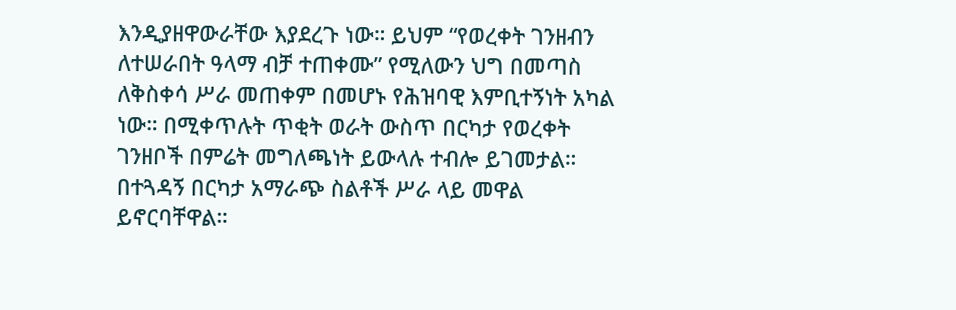እንዲያዘዋውራቸው እያደረጉ ነው። ይህም “የወረቀት ገንዘብን ለተሠራበት ዓላማ ብቻ ተጠቀሙ” የሚለውን ህግ በመጣስ ለቅስቀሳ ሥራ መጠቀም በመሆኑ የሕዝባዊ እምቢተኝነት አካል ነው። በሚቀጥሉት ጥቂት ወራት ውስጥ በርካታ የወረቀት ገንዘቦች በምሬት መግለጫነት ይውላሉ ተብሎ ይገመታል።
በተጓዳኝ በርካታ አማራጭ ስልቶች ሥራ ላይ መዋል ይኖርባቸዋል።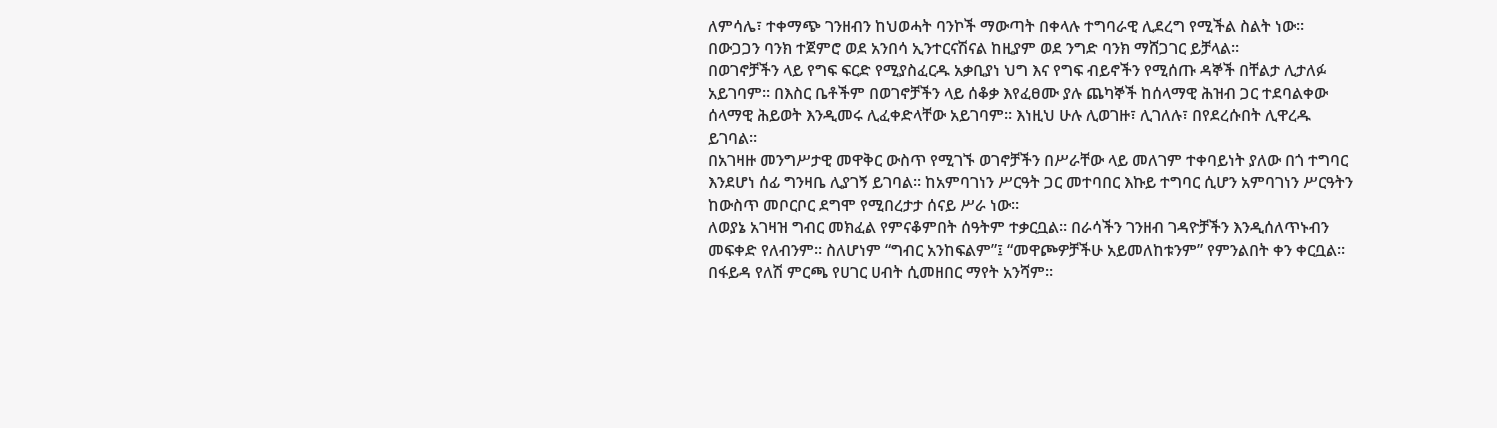ለምሳሌ፣ ተቀማጭ ገንዘብን ከህወሓት ባንኮች ማውጣት በቀላሉ ተግባራዊ ሊደረግ የሚችል ስልት ነው። በውጋጋን ባንክ ተጀምሮ ወደ አንበሳ ኢንተርናሽናል ከዚያም ወደ ንግድ ባንክ ማሸጋገር ይቻላል።
በወገኖቻችን ላይ የግፍ ፍርድ የሚያስፈርዱ አቃቢያነ ህግ እና የግፍ ብይኖችን የሚሰጡ ዳኞች በቸልታ ሊታለፉ አይገባም። በእስር ቤቶችም በወገኖቻችን ላይ ሰቆቃ እየፈፀሙ ያሉ ጨካኞች ከሰላማዊ ሕዝብ ጋር ተደባልቀው ሰላማዊ ሕይወት እንዲመሩ ሊፈቀድላቸው አይገባም። እነዚህ ሁሉ ሊወገዙ፣ ሊገለሉ፣ በየደረሱበት ሊዋረዱ ይገባል።
በአገዛዙ መንግሥታዊ መዋቅር ውስጥ የሚገኙ ወገኖቻችን በሥራቸው ላይ መለገም ተቀባይነት ያለው በጎ ተግባር እንደሆነ ሰፊ ግንዛቤ ሊያገኝ ይገባል። ከአምባገነን ሥርዓት ጋር መተባበር እኩይ ተግባር ሲሆን አምባገነን ሥርዓትን ከውስጥ መቦርቦር ደግሞ የሚበረታታ ሰናይ ሥራ ነው።
ለወያኔ አገዛዝ ግብር መክፈል የምናቆምበት ሰዓትም ተቃርቧል። በራሳችን ገንዘብ ገዳዮቻችን እንዲሰለጥኑብን መፍቀድ የለብንም። ስለሆነም “ግብር አንከፍልም”፤ “መዋጮዎቻችሁ አይመለከቱንም” የምንልበት ቀን ቀርቧል።
በፋይዳ የለሽ ምርጫ የሀገር ሀብት ሲመዘበር ማየት አንሻም።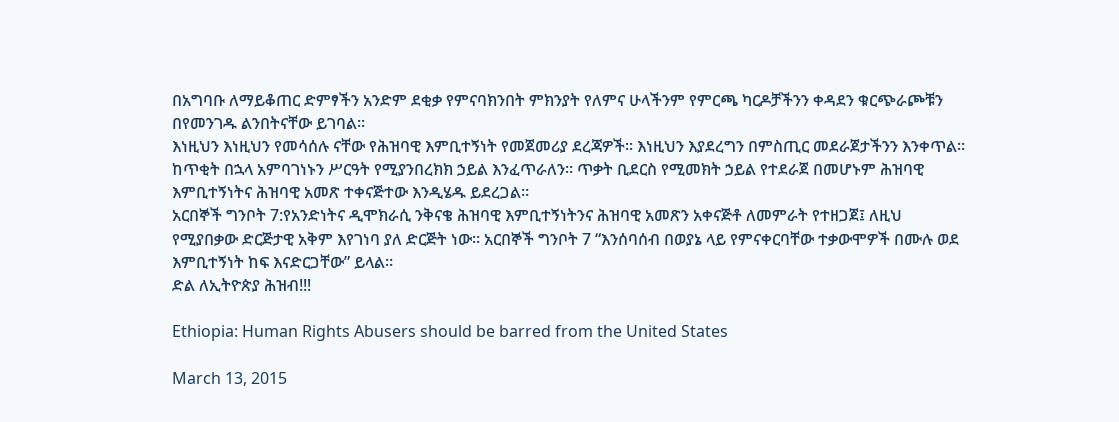በአግባቡ ለማይቆጠር ድምፃችን አንድም ደቂቃ የምናባክንበት ምክንያት የለምና ሁላችንም የምርጫ ካርዶቻችንን ቀዳደን ቁርጭራጮቹን በየመንገዱ ልንበትናቸው ይገባል።
እነዚህን እነዚህን የመሳሰሉ ናቸው የሕዝባዊ እምቢተኝነት የመጀመሪያ ደረጃዎች። እነዚህን እያደረግን በምስጢር መደራጀታችንን እንቀጥል። ከጥቂት በኋላ አምባገነኑን ሥርዓት የሚያንበረክክ ኃይል እንፈጥራለን። ጥቃት ቢደርስ የሚመክት ኃይል የተደራጀ በመሆኑም ሕዝባዊ እምቢተኝነትና ሕዝባዊ አመጽ ተቀናጅተው እንዲሄዱ ይደረጋል።
አርበኞች ግንቦት 7:የአንድነትና ዲሞክራሲ ንቅናቄ ሕዝባዊ እምቢተኝነትንና ሕዝባዊ አመጽን አቀናጅቶ ለመምራት የተዘጋጀ፤ ለዚህ የሚያበቃው ድርጅታዊ አቅም እየገነባ ያለ ድርጅት ነው። አርበኞች ግንቦት 7 “እንሰባሰብ በወያኔ ላይ የምናቀርባቸው ተቃውሞዎች በሙሉ ወደ እምቢተኝነት ከፍ እናድርጋቸው” ይላል።
ድል ለኢትዮጵያ ሕዝብ!!!

Ethiopia: Human Rights Abusers should be barred from the United States

March 13, 2015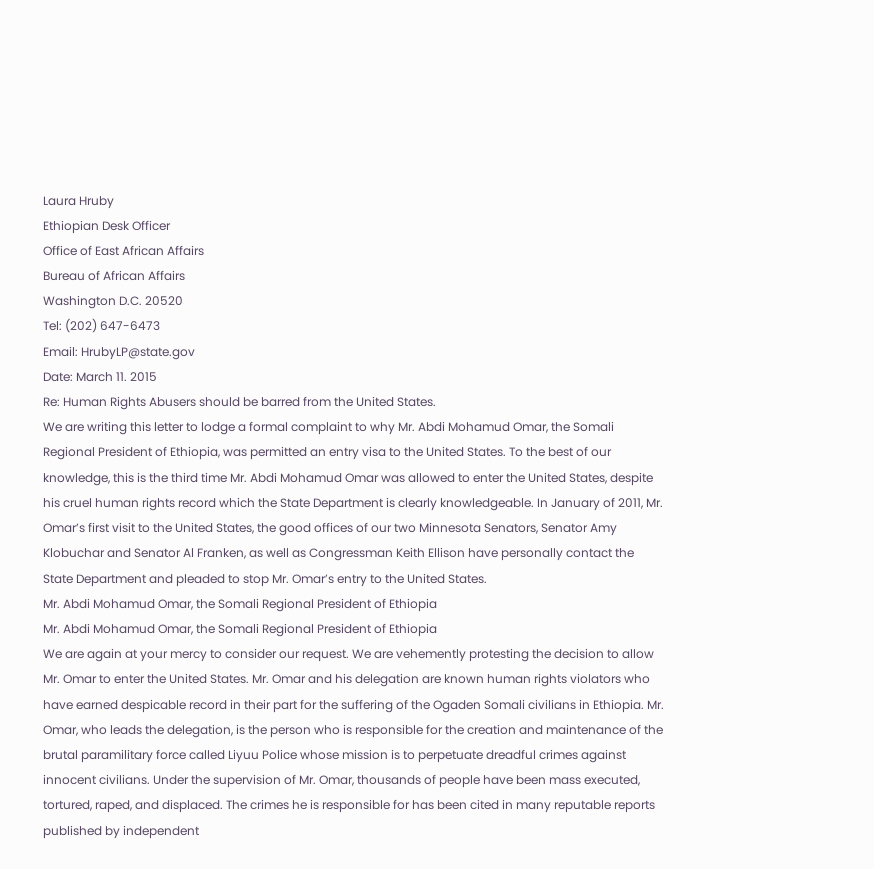Laura Hruby
Ethiopian Desk Officer
Office of East African Affairs
Bureau of African Affairs
Washington D.C. 20520
Tel: (202) 647-6473
Email: HrubyLP@state.gov
Date: March 11. 2015
Re: Human Rights Abusers should be barred from the United States.
We are writing this letter to lodge a formal complaint to why Mr. Abdi Mohamud Omar, the Somali Regional President of Ethiopia, was permitted an entry visa to the United States. To the best of our knowledge, this is the third time Mr. Abdi Mohamud Omar was allowed to enter the United States, despite his cruel human rights record which the State Department is clearly knowledgeable. In January of 2011, Mr. Omar’s first visit to the United States, the good offices of our two Minnesota Senators, Senator Amy Klobuchar and Senator Al Franken, as well as Congressman Keith Ellison have personally contact the State Department and pleaded to stop Mr. Omar’s entry to the United States.
Mr. Abdi Mohamud Omar, the Somali Regional President of Ethiopia
Mr. Abdi Mohamud Omar, the Somali Regional President of Ethiopia
We are again at your mercy to consider our request. We are vehemently protesting the decision to allow Mr. Omar to enter the United States. Mr. Omar and his delegation are known human rights violators who have earned despicable record in their part for the suffering of the Ogaden Somali civilians in Ethiopia. Mr. Omar, who leads the delegation, is the person who is responsible for the creation and maintenance of the brutal paramilitary force called Liyuu Police whose mission is to perpetuate dreadful crimes against innocent civilians. Under the supervision of Mr. Omar, thousands of people have been mass executed, tortured, raped, and displaced. The crimes he is responsible for has been cited in many reputable reports published by independent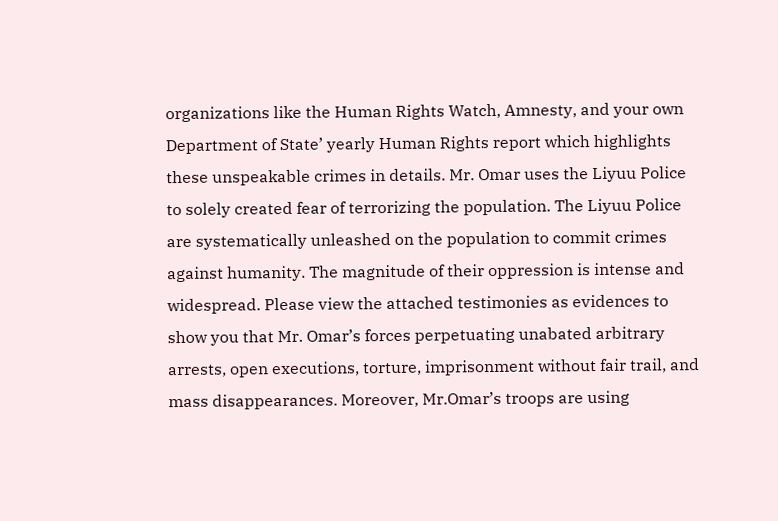organizations like the Human Rights Watch, Amnesty, and your own Department of State’ yearly Human Rights report which highlights these unspeakable crimes in details. Mr. Omar uses the Liyuu Police to solely created fear of terrorizing the population. The Liyuu Police are systematically unleashed on the population to commit crimes against humanity. The magnitude of their oppression is intense and widespread. Please view the attached testimonies as evidences to show you that Mr. Omar’s forces perpetuating unabated arbitrary arrests, open executions, torture, imprisonment without fair trail, and mass disappearances. Moreover, Mr.Omar’s troops are using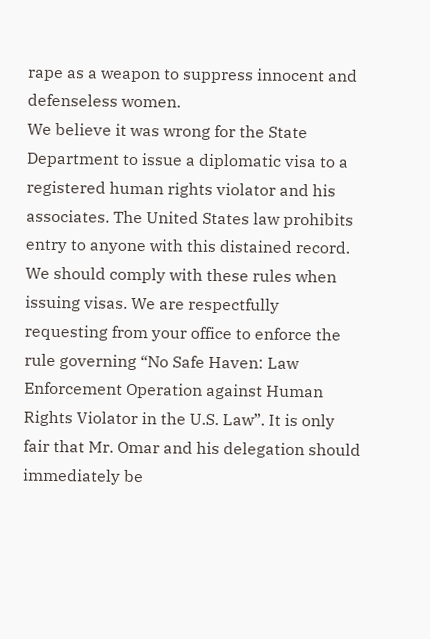rape as a weapon to suppress innocent and defenseless women.
We believe it was wrong for the State Department to issue a diplomatic visa to a registered human rights violator and his associates. The United States law prohibits entry to anyone with this distained record. We should comply with these rules when issuing visas. We are respectfully requesting from your office to enforce the rule governing “No Safe Haven: Law Enforcement Operation against Human Rights Violator in the U.S. Law”. It is only fair that Mr. Omar and his delegation should immediately be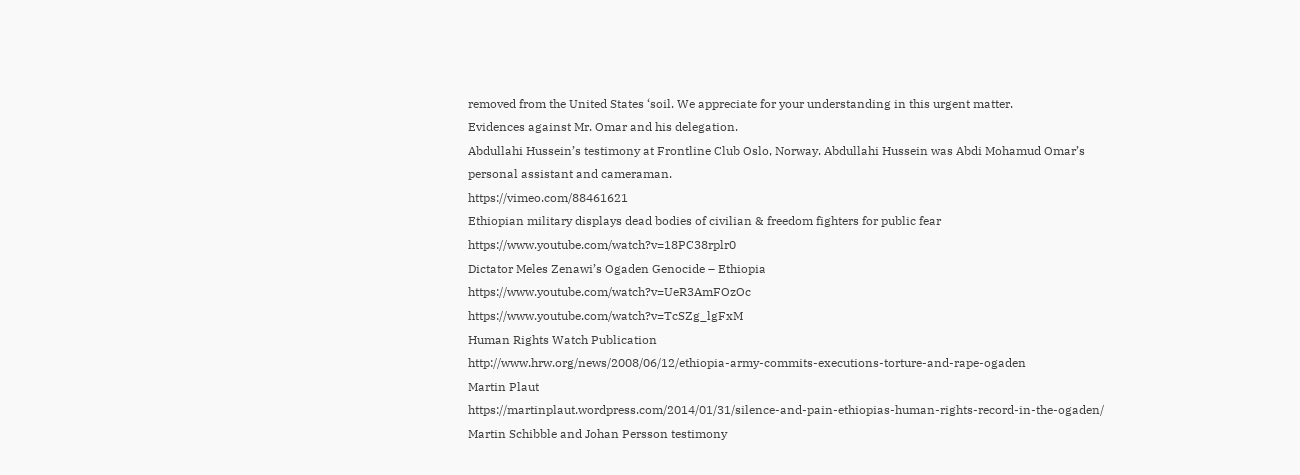removed from the United States ‘soil. We appreciate for your understanding in this urgent matter.
Evidences against Mr. Omar and his delegation.
Abdullahi Hussein’s testimony at Frontline Club Oslo, Norway. Abdullahi Hussein was Abdi Mohamud Omar’s personal assistant and cameraman.
https://vimeo.com/88461621
Ethiopian military displays dead bodies of civilian & freedom fighters for public fear
https://www.youtube.com/watch?v=18PC38rplr0
Dictator Meles Zenawi’s Ogaden Genocide – Ethiopia
https://www.youtube.com/watch?v=UeR3AmFOzOc
https://www.youtube.com/watch?v=TcSZg_lgFxM
Human Rights Watch Publication
http://www.hrw.org/news/2008/06/12/ethiopia-army-commits-executions-torture-and-rape-ogaden
Martin Plaut
https://martinplaut.wordpress.com/2014/01/31/silence-and-pain-ethiopias-human-rights-record-in-the-ogaden/
Martin Schibble and Johan Persson testimony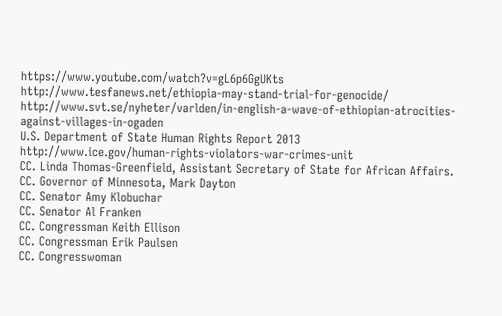https://www.youtube.com/watch?v=gL6p6GgUKts
http://www.tesfanews.net/ethiopia-may-stand-trial-for-genocide/
http://www.svt.se/nyheter/varlden/in-english-a-wave-of-ethiopian-atrocities-against-villages-in-ogaden
U.S. Department of State Human Rights Report 2013
http://www.ice.gov/human-rights-violators-war-crimes-unit
CC. Linda Thomas-Greenfield, Assistant Secretary of State for African Affairs.
CC. Governor of Minnesota, Mark Dayton
CC. Senator Amy Klobuchar
CC. Senator Al Franken
CC. Congressman Keith Ellison
CC. Congressman Erik Paulsen
CC. Congresswoman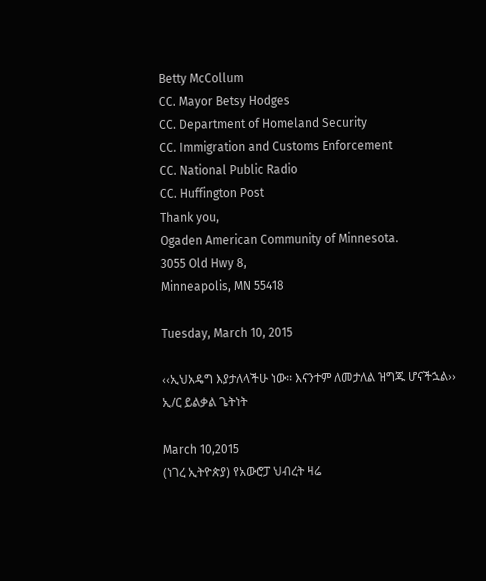Betty McCollum
CC. Mayor Betsy Hodges
CC. Department of Homeland Security
CC. Immigration and Customs Enforcement
CC. National Public Radio
CC. Huffington Post
Thank you,
Ogaden American Community of Minnesota.
3055 Old Hwy 8,
Minneapolis, MN 55418

Tuesday, March 10, 2015

‹‹ኢህአዴግ እያታለላችሁ ነው፡፡ እናንተም ለመታለል ዝግጁ ሆናችኋል›› ኢ/ር ይልቃል ጌትነት

March 10,2015
(ነገረ ኢትዮጵያ) የአውሮፓ ህብረት ዛሬ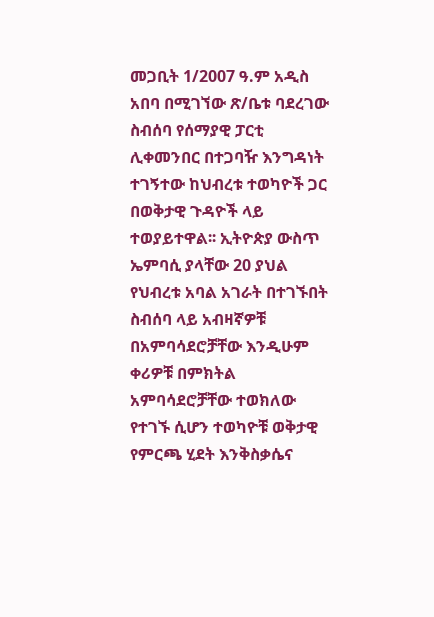መጋቢት 1/2007 ዓ.ም አዲስ አበባ በሚገኘው ጽ/ቤቱ ባደረገው ስብሰባ የሰማያዊ ፓርቲ ሊቀመንበር በተጋባዥ እንግዳነት ተገኝተው ከህብረቱ ተወካዮች ጋር በወቅታዊ ጉዳዮች ላይ ተወያይተዋል፡፡ ኢትዮጵያ ውስጥ ኤምባሲ ያላቸው 20 ያህል የህብረቱ አባል አገራት በተገኙበት ስብሰባ ላይ አብዛኛዎቹ በአምባሳደሮቻቸው እንዲሁም ቀሪዎቹ በምክትል አምባሳደሮቻቸው ተወክለው የተገኙ ሲሆን ተወካዮቹ ወቅታዊ የምርጫ ሂደት እንቅስቃሴና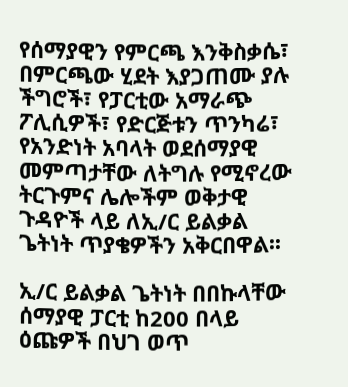የሰማያዊን የምርጫ እንቅስቃሴ፣ በምርጫው ሂደት እያጋጠሙ ያሉ ችግሮች፣ የፓርቲው አማራጭ ፖሊሲዎች፣ የድርጅቱን ጥንካሬ፣ የአንድነት አባላት ወደሰማያዊ መምጣታቸው ለትግሉ የሚኖረው ትርጉምና ሌሎችም ወቅታዊ ጉዳዮች ላይ ለኢ/ር ይልቃል ጌትነት ጥያቄዎችን አቅርበዋል፡፡

ኢ/ር ይልቃል ጌትነት በበኩላቸው ሰማያዊ ፓርቲ ከ200 በላይ ዕጩዎች በህገ ወጥ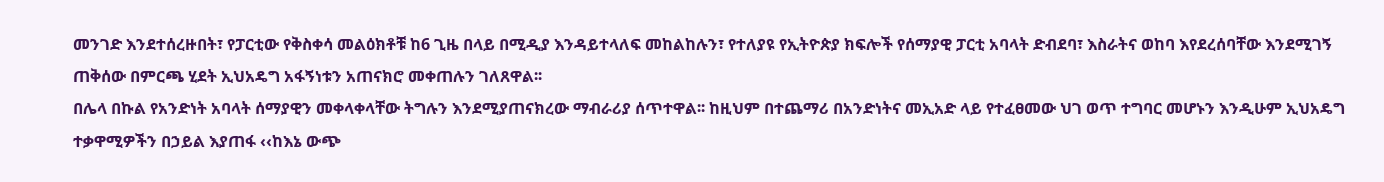መንገድ እንደተሰረዙበት፣ የፓርቲው የቅስቀሳ መልዕክቶቹ ከ6 ጊዜ በላይ በሚዲያ እንዳይተላለፍ መከልከሉን፣ የተለያዩ የኢትዮጵያ ክፍሎች የሰማያዊ ፓርቲ አባላት ድብደባ፣ እስራትና ወከባ እየደረሰባቸው እንደሚገኝ ጠቅሰው በምርጫ ሂደት ኢህአዴግ አፋኝነቱን አጠናክሮ መቀጠሉን ገለጸዋል፡፡
በሌላ በኩል የአንድነት አባላት ሰማያዊን መቀላቀላቸው ትግሉን እንደሚያጠናክረው ማብራሪያ ሰጥተዋል፡፡ ከዚህም በተጨማሪ በአንድነትና መኢአድ ላይ የተፈፀመው ህገ ወጥ ተግባር መሆኑን እንዲሁም ኢህአዴግ ተቃዋሚዎችን በኃይል እያጠፋ ‹‹ከእኔ ውጭ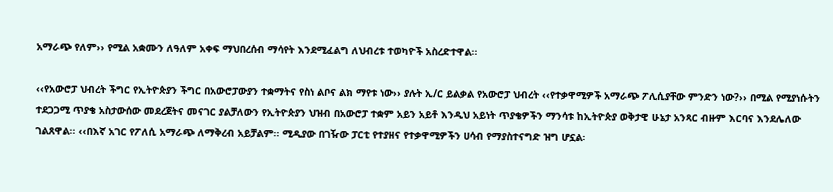አማራጭ የለም›› የሚል አቋሙን ለዓለም አቀፍ ማህበረሰብ ማሳየት እንደሚፈልግ ለህብረቱ ተወካዮች አስረድተዋል፡፡

‹‹የአውሮፓ ህብረት ችግር የኢትዮጵያን ችግር በአውሮፓውያን ተቋማትና የስነ ልቦና ልክ ማየቱ ነው›› ያሉት ኢ/ር ይልቃል የአውሮፓ ህብረት ‹‹የተቃዋሚዎች አማራጭ ፖሊሲያቸው ምንድን ነው?›› በሚል የሚያነሱትን ተደጋጋሚ ጥያቄ አስታውሰው መደረጀትና መናገር ያልቻለውን የኢትዮጵያን ህዝብ በአውሮፓ ተቋም አይን አይቶ እንዲህ አይነት ጥያቄዎችን ማንሳቱ ከኢትዮጵያ ወቅታዊ ሁኔታ አንጻር ብዙም እርባና እንደሌለው ገልጸዋል፡፡ ‹‹በእኛ አገር የፖለሲ አማራጭ ለማቅረብ አይቻልም፡፡ ሚዲያው በገዥው ፓርቲ የተያዘና የተቃዋሚዎችን ሀሳብ የማያስተናግድ ዝግ ሆኗል፡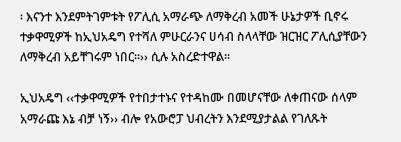፡ እናንተ እንደምትገምቱት የፖሊሲ አማራጭ ለማቅረብ አመች ሁኔታዎች ቢኖሩ ተቃዋሚዎች ከኢህአዴግ የተሻለ ምሁርራንና ሀሳብ ስላላቸው ዝርዝር ፖሊሲያቸውን ለማቅረብ አይቸገሩም ነበር፡፡›› ሲሉ አስረድተዋል፡፡

ኢህአዴግ ‹‹ተቃዋሚዎች የተበታተኑና የተዳከሙ በመሆናቸው ለቀጠናው ሰላም አማራጩ እኔ ብቻ ነኝ›› ብሎ የአውሮፓ ህብረትን እንደሚያታልል የገለጹት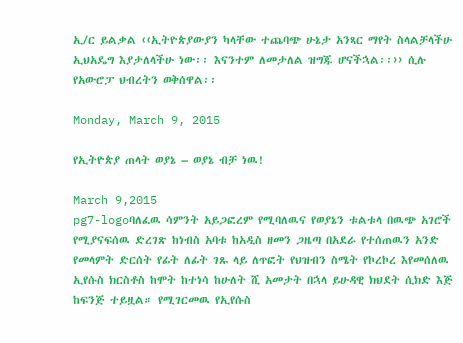ኢ/ር ይልቃል ‹‹ኢትዮጵያውያን ካላቸው ተጨባጭ ሁኔታ አንጻር ማየት ስላልቻላችሁ ኢህአዴግ እያታለላችሁ ነው፡፡ እናንተም ለመታለል ዝግጁ ሆናችኋል፡፡›› ሲሉ የአውሮፓ ህብረትን ወቅሰዋል፡፡

Monday, March 9, 2015

የኢትዮጵያ ጠላት ወያኔ – ወያኔ ብቻ ነዉ!

March 9,2015
pg7-logoባለፈዉ ሳምንት አይጋፎረም የሚባለዉና የወያኔን ቱልቱላ በዉጭ አገሮች የሚያናፍሰዉ ድረገጽ ከነብስ አባቱ ከአዲስ ዘመን ጋዜጣ በአደራ የተሰጠዉን አንድ የመላምት ድርሰት የፊት ለፊት ገጹ ላይ ለጥፎት የህዝብን ስሜት የኮረኮረ እየመሰለዉ ኢየሱስ ክርስቶስ ከሞት ከተነሳ ከሁለት ሺ አመታት በኋላ ይሁዳዊ ክህደት ሲክድ እጅ ከፍንጅ ተይዟል። የሚገርመዉ የኢየሱስ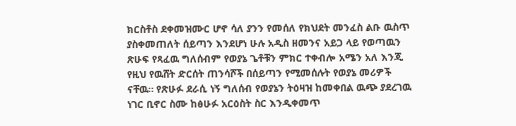ክርስቶስ ደቀመዝሙር ሆኖ ሳለ ያንን የመሰለ የክህደት መንፈስ ልቡ ዉስጥ ያስቀመጠለት ሰይጣን እንደሆነ ሁሉ አዲስ ዘመንና አይጋ ላይ የወጣዉን ጽሁፍ የጻፈዉ ግለሰብም የወያኔ ጌቶቹን ምክር ተቀብሎ አሜን አለ እንጂ የዚህ የዉሸት ድርሰት ጠንሳሾች በሰይጣን የሚመሰሉት የወያኔ መሪዎች ናቸዉ። የጽሁፉ ደራሲ ነኝ ግለሰብ የወያኔን ትዕዛዝ ከመቀበል ዉጭ ያደረገዉ ነገር ቢኖር ስሙ ከፅሁፉ አርዕስት ስር እንዲቀመጥ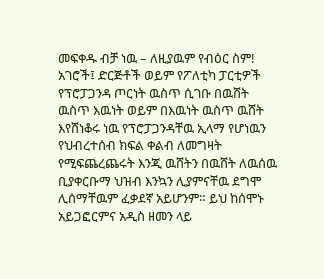መፍቀዱ ብቻ ነዉ – ለዚያዉም የብዕር ስም!
አገሮች፤ ድርጅቶች ወይም የፖለቲካ ፓርቲዎች የፕሮፓጋንዳ ጦርነት ዉስጥ ሲገቡ በዉሸት ዉስጥ እዉነት ወይም በእዉነት ዉስጥ ዉሸት እየሸነቆሩ ነዉ የፕሮፓጋንዳቸዉ ኢላማ የሆነዉን የህብረተሰብ ክፍል ቀልብ ለመግዛት የሚፍጨረጨሩት እንጂ ዉሸትን በዉሸት ለዉሰዉ ቢያቀርቡማ ህዝብ እንኳን ሊያምናቸዉ ደግሞ ሊሰማቸዉም ፈቃደኛ አይሆንም። ይህ ከሰሞኑ አይጋፎርምና አዲስ ዘመን ላይ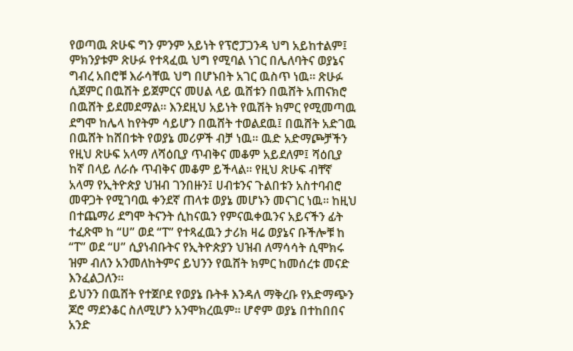የወጣዉ ጽሁፍ ግን ምንም አይነት የፕሮፓጋንዳ ህግ አይከተልም፤ ምክንያቱም ጽሁፉ የተጻፈዉ ህግ የሚባል ነገር በሌለባትና ወያኔና ግብረ አበሮቹ እራሳቸዉ ህግ በሆኑበት አገር ዉስጥ ነዉ። ጽሁፉ ሲጀምር በዉሽት ይጀምርና መሀል ላይ ዉሸቱን በዉሸት አጠናክሮ በዉሸት ይደመደማል። እንደዚህ አይነት የዉሽት ክምር የሚመጣዉ ደግሞ ከሌላ ከየትም ሳይሆን በዉሸት ተወልደዉ፤ በዉሸት አድገዉ በዉሸት ከሸበቱት የወያኔ መሪዎች ብቻ ነዉ። ዉድ አድማጮቻችን የዚህ ጽሁፍ አላማ ለሻዕቢያ ጥብቅና መቆም አይደለም፤ ሻዕቢያ ከኛ በላይ ለራሱ ጥብቅና መቆም ይችላል። የዚህ ጽሁፍ ብቸኛ አላማ የኢትዮጵያ ህዝብ ገንበዙን፤ ሀብቱንና ጉልበቱን አስተባብሮ መዋጋት የሚገባዉ ቀንደኛ ጠላቱ ወያኔ መሆኑን መናገር ነዉ። ከዚህ በተጨማሪ ደግሞ ትናንት ሲከናዉን የምናዉቀዉንና አይናችን ፊት ተፈጽሞ ከ “ሀ” ወደ “ፐ” የተጻፈዉን ታሪክ ዛሬ ወያኔና ቡችሎቹ ከ “ፐ” ወደ “ሀ” ሲያነብቡትና የኢትዮጵያን ህዝብ ለማሳሳት ሲሞክሩ ዝም ብለን አንመለከትምና ይህንን የዉሸት ክምር ከመሰረቱ መናድ እንፈልጋለን።
ይህንን በዉሸት የተጀቦደ የወያኔ ቡትቶ እንዳለ ማቅረቡ የአድማጭን ጆሮ ማደንቆር ስለሚሆን አንሞክረዉም። ሆኖም ወያኔ በተከበበና አንድ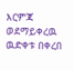እርምጃ ወደማይቀረዉ ዉድቀቱ በቀረበ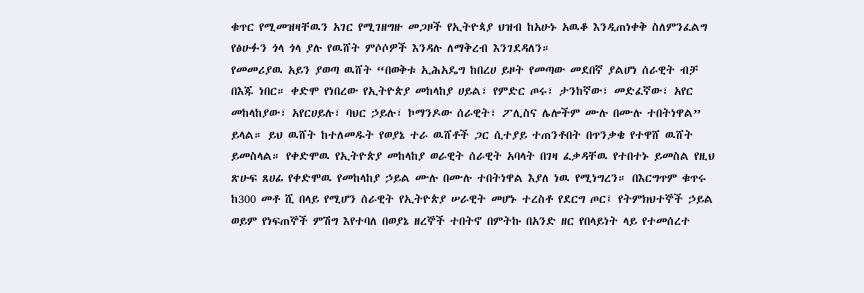ቁጥር የሚመዝዛቸዉን አገር የሚገዘግዙ መጋዞች የኢትዮጳያ ህዝብ ከአሁኑ አዉቆ እንዲጠነቀቅ ስለምንፈልግ የፅሁፉን ጎላ ጎላ ያሉ የዉሸት ምሶሶዎች እንዳሉ ለማቅረብ እንገደዳለን።
የመመሪያዉ አይን ያወጣ ዉሸት “በወቅቱ ኢሕአዴግ ከበረሀ ይዞት የመጣው መደበኛ ያልሆነ ሰራዊት ብቻ በእጁ ነበር። ቀድሞ የነበረው የኢትዮጵያ መከላከያ ሀይል፣ የምድር ጦሩ፣ ታንከኛው፣ መድፈኛው፣ አየር መከላከያው፣ አየርሀይሉ፣ ባህር ኃይሉ፣ ኮማንዶው ሰራዊት፣ ፖሊስና ሌሎችም ሙሉ በሙሉ ተበትነዋል” ይላል። ይህ ዉሸት ከተለመዱት የወያኔ ተራ ዉሸቶች ጋር ሲተያይ ተጠንቶበት በጥንቃቄ የተዋሸ ዉሸት ይመስላል። የቀድሞዉ የኢትዮጵያ መከላከያ ወራዊት ሰራዊት አባላት በገዛ ፈቃዳቸዉ የተበተኑ ይመስል የዚህ ጽሁፍ ጸሀፊ የቀድሞዉ የመከላከያ ኃይል ሙሉ በሙሉ ተበትነዋል እያለ ነዉ የሚነግረን። በእርግጥም ቁጥሩ ከ300 መቶ ሺ በላይ የሚሆን ሰራዊት የኢትዮጵያ ሠራዊት መሆኑ ተረስቶ የደርግ ጦር፤ የትምክህተኞች ኃይል ወይም የነፍጠኞች ምሽግ እየተባለ በወያኔ ዘረኞች ተበትኖ በምትኩ በአንድ ዘር የበላይነት ላይ የተመሰረተ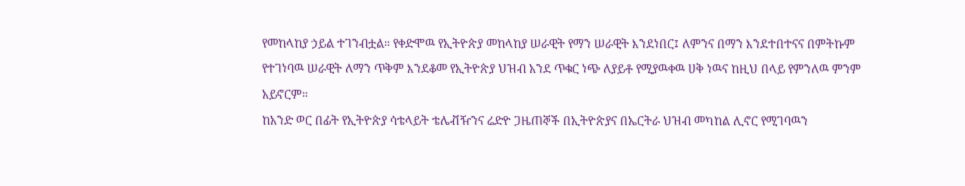የመከላከያ ኃይል ተገንብቷል። የቀድሞዉ የኢትዮጵያ መከላከያ ሠራዊት የማን ሠራዊት እንደነበር፤ ለምንና በማን እንደተበተናና በምትኩም የተገነባዉ ሠራዊት ለማን ጥቅም እንደቆመ የኢትዮጵያ ህዝብ አንደ ጥቁር ነጭ ለያይቶ የሚያዉቀዉ ሀቅ ነዉና ከዚህ በላይ የምንለዉ ምንም አይኖርም።
ከአንድ ወር በፊት የኢትዮጵያ ሳቴላይት ቴሌቭዥንና ሬድዮ ጋዜጠኞች በኢትዮጵያና በኤርትራ ህዝብ መካከል ሊኖር የሚገባዉን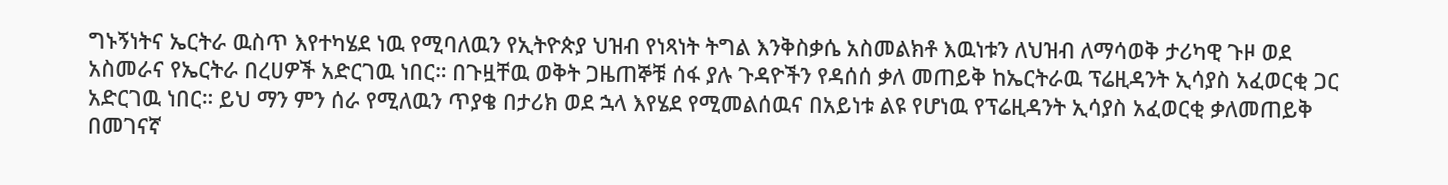ግኑኝነትና ኤርትራ ዉስጥ እየተካሄደ ነዉ የሚባለዉን የኢትዮጵያ ህዝብ የነጻነት ትግል እንቅስቃሴ አስመልክቶ እዉነቱን ለህዝብ ለማሳወቅ ታሪካዊ ጉዞ ወደ አስመራና የኤርትራ በረሀዎች አድርገዉ ነበር። በጉዟቸዉ ወቅት ጋዜጠኞቹ ሰፋ ያሉ ጉዳዮችን የዳሰሰ ቃለ መጠይቅ ከኤርትራዉ ፕሬዚዳንት ኢሳያስ አፈወርቂ ጋር አድርገዉ ነበር። ይህ ማን ምን ሰራ የሚለዉን ጥያቄ በታሪክ ወደ ኋላ እየሄደ የሚመልሰዉና በአይነቱ ልዩ የሆነዉ የፕሬዚዳንት ኢሳያስ አፈወርቂ ቃለመጠይቅ በመገናኛ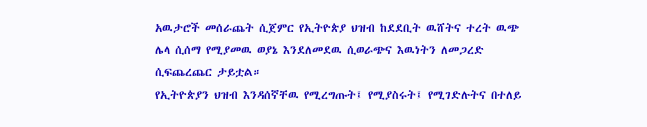አዉታሮች መሰራጨት ሲጀምር የኢትዮጵያ ህዝብ ከደደቢት ዉሸትና ተረት ዉጭ ሌላ ሲሰማ የሚያመዉ ወያኔ እንደለመደዉ ሲወራጭና እዉነትን ለመጋረድ ሲፍጨረጨር ታይቷል።
የኢትዮጵያን ህዝብ እንዳሰኛቸዉ የሚረግጡት፤ የሚያስሩት፤ የሚገድሉትና በተለይ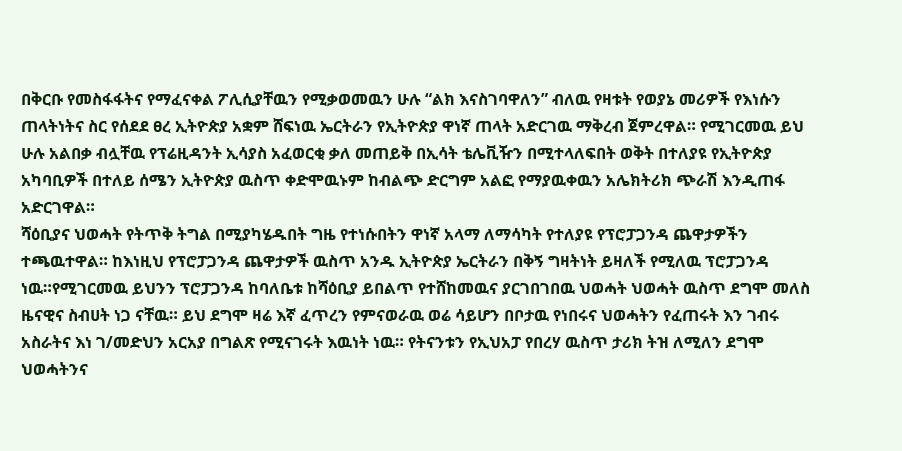በቅርቡ የመስፋፋትና የማፈናቀል ፖሊሲያቸዉን የሚቃወመዉን ሁሉ “ልክ እናስገባዋለን” ብለዉ የዛቱት የወያኔ መሪዎች የእነሱን ጠላትነትና ስር የሰደደ ፀረ ኢትዮጵያ አቋም ሸፍነዉ ኤርትራን የኢትዮጵያ ዋነኛ ጠላት አድርገዉ ማቅረብ ጀምረዋል። የሚገርመዉ ይህ ሁሉ አልበቃ ብሏቸዉ የፕሬዚዳንት ኢሳያስ አፈወርቂ ቃለ መጠይቅ በኢሳት ቴሌቪዥን በሚተላለፍበት ወቅት በተለያዩ የኢትዮጵያ አካባቢዎች በተለይ ሰሜን ኢትዮጵያ ዉስጥ ቀድሞዉኑም ከብልጭ ድርግም አልፎ የማያዉቀዉን አሌክትሪክ ጭራሽ እንዲጠፋ አድርገዋል።
ሻዕቢያና ህወሓት የትጥቅ ትግል በሚያካሄዱበት ግዜ የተነሱበትን ዋነኛ አላማ ለማሳካት የተለያዩ የፕሮፓጋንዳ ጨዋታዎችን ተጫዉተዋል። ከእነዚህ የፕሮፓጋንዳ ጨዋታዎች ዉስጥ አንዱ ኢትዮጵያ ኤርትራን በቅኝ ግዛትነት ይዛለች የሚለዉ ፕሮፓጋንዳ ነዉ።የሚገርመዉ ይህንን ፕሮፓጋንዳ ከባለቤቱ ከሻዕቢያ ይበልጥ የተሸከመዉና ያርገበገበዉ ህወሓት ህወሓት ዉስጥ ደግሞ መለስ ዜናዊና ስብሀት ነጋ ናቸዉ። ይህ ደግሞ ዛሬ እኛ ፈጥረን የምናወራዉ ወሬ ሳይሆን በቦታዉ የነበሩና ህወሓትን የፈጠሩት እን ገብሩ አስራትና እነ ገ/መድህን አርአያ በግልጽ የሚናገሩት እዉነት ነዉ። የትናንቱን የኢህአፓ የበረሃ ዉስጥ ታሪክ ትዝ ለሚለን ደግሞ ህወሓትንና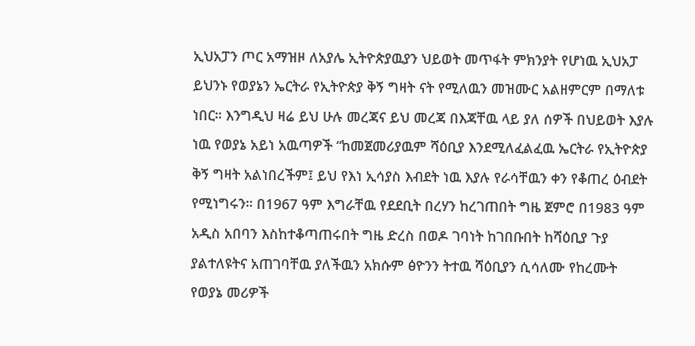ኢህአፓን ጦር አማዝዞ ለአያሌ ኢትዮጵያዉያን ህይወት መጥፋት ምክንያት የሆነዉ ኢህአፓ ይህንኑ የወያኔን ኤርትራ የኢትዮጵያ ቅኝ ግዛት ናት የሚለዉን መዝሙር አልዘምርም በማለቱ ነበር። እንግዲህ ዛሬ ይህ ሁሉ መረጃና ይህ መረጃ በእጃቸዉ ላይ ያለ ሰዎች በህይወት እያሉ ነዉ የወያኔ አይነ አዉጣዎች “ከመጀመሪያዉም ሻዕቢያ እንደሚለፈልፈዉ ኤርትራ የኢትዮጵያ ቅኝ ግዛት አልነበረችም፤ ይህ የእነ ኢሳያስ እብደት ነዉ እያሉ የራሳቸዉን ቀን የቆጠረ ዕብደት የሚነግሩን። በ1967 ዓም እግራቸዉ የደደቢት በረሃን ከረገጠበት ግዜ ጀምሮ በ1983 ዓም አዲስ አበባን እስከተቆጣጠሩበት ግዜ ድረስ በወዶ ገባነት ከገበቡበት ከሻዕቢያ ጉያ ያልተለዩትና አጠገባቸዉ ያለችዉን አክሱም ፅዮንን ትተዉ ሻዕቢያን ሲሳለሙ የከረሙት የወያኔ መሪዎች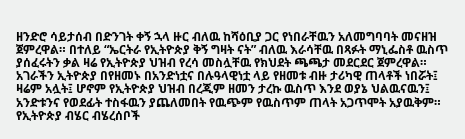ዘንድሮ ሳይታሰብ በድንገት ቀኝ ኋላ ዙር ብለዉ ከሻዕቢያ ጋር የነበራቸዉን አለመግባባት መናዘዝ ጀምረዋል። በተለይ “ኤርትራ የኢትዮጵያ ቅኝ ግዛት ናት” ብለዉ እራሳቸዉ በጻፉት ማኒፌስቶ ዉስጥ ያሰፈሩትን ቃል ዛሬ የኢትዮጵያ ህዝብ የረሳ መስሏቸዉ የክህደት ጫጫታ መደርደር ጀምረዋል።
አገራችን ኢትዮጵያ በየዘመኑ በአንድነቷና በሉዓላዊነቷ ላይ የዘመቱ ብዙ ታሪካዊ ጠላቶች ነበሯት፤ ዛሬም አሏት፤ ሆኖም የኢትዮጵያ ህዝብ በረጂም ዘመን ታረኩ ዉስጥ እንደ ወያኔ ህልዉናዉን፤ አንድቱንና የወደፊት ተስፋዉን ያጨለመበት የዉጭም የዉስጥም ጠላት አጋጥሞት አያዉቅም። የኢትዮጵያ ብሄር ብሄረሰቦች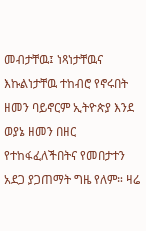መብታቸዉ፤ ነጻነታቸዉና እኩልነታቸዉ ተከብሮ የኖሩበት ዘመን ባይኖርም ኢትዮጵያ እንደ ወያኔ ዘመን በዘር የተከፋፈለችበትና የመበታተን አደጋ ያጋጠማት ግዜ የለም። ዛሬ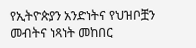የኢትዮጵያን አንድነትና የህዝቦቿን መብትና ነጻነት መከበር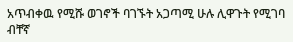አጥብቀዉ የሚሹ ወገኖች ባገኙት አጋጣሚ ሁሉ ሊዋጉት የሚገባ ብቸኛ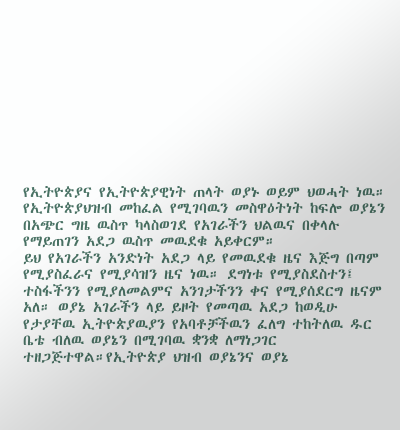የኢትዮጵያና የኢትዮጵያዊነት ጠላት ወያኑ ወይም ህወሓት ነዉ። የኢትዮጵያህዝብ መከፈል የሚገባዉን መስዋዕትነት ከፍሎ ወያኔን በአጭር ግዜ ዉስጥ ካላስወገደ የአገራችን ህልዉና በቀላሉ የማይጠገን አደጋ ዉስጥ መዉደቁ አይቀርም።
ይህ የአገራችን አንድነት አደጋ ላይ የመዉደቁ ዜና እጅግ በጣም የሚያስፈራና የሚያሳዝን ዜና ነዉ። ደግነቱ የሚያስደስተን፤ ተስፋችንን የሚያለመልምና አንገታችንን ቀና የሚያሰደርግ ዜናም አለ። ወያኔ አገራችን ላይ ይዞት የመጣዉ አደጋ ከወዲሁ የታያቸዉ ኢትዮጵያዉያን የአባቶቻችዉን ፈለግ ተከትለዉ ዱር ቤቴ ብለዉ ወያኔን በሚገባዉ ቋንቋ ለማነጋገር ተዘጋጅተዋል።የኢትዮጵያ ህዝብ ወያኔንና ወያኔ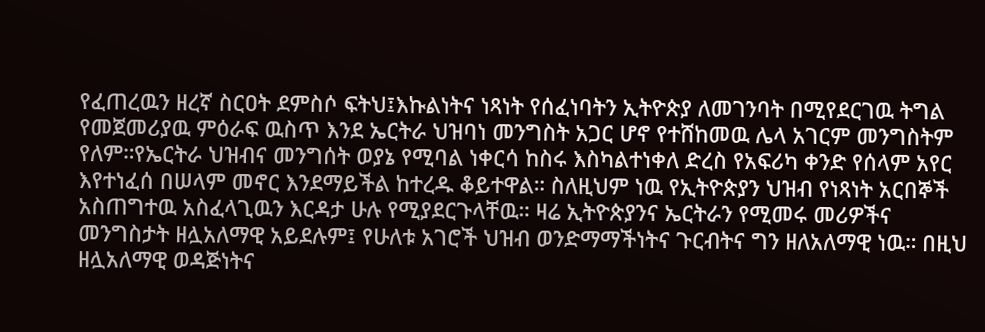የፈጠረዉን ዘረኛ ስርዐት ደምስሶ ፍትህ፤እኩልነትና ነጻነት የሰፈነባትን ኢትዮጵያ ለመገንባት በሚየደርገዉ ትግል የመጀመሪያዉ ምዕራፍ ዉስጥ እንደ ኤርትራ ህዝባነ መንግስት አጋር ሆኖ የተሸከመዉ ሌላ አገርም መንግስትም የለም።የኤርትራ ህዝብና መንግሰት ወያኔ የሚባል ነቀርሳ ከስሩ እስካልተነቀለ ድረስ የአፍሪካ ቀንድ የሰላም አየር እየተነፈሰ በሠላም መኖር እንደማይችል ከተረዱ ቆይተዋል። ስለዚህም ነዉ የኢትዮጵያን ህዝብ የነጻነት አርበኞች አስጠግተዉ አስፈላጊዉን እርዳታ ሁሉ የሚያደርጉላቸዉ። ዛሬ ኢትዮጵያንና ኤርትራን የሚመሩ መሪዎችና መንግስታት ዘሏአለማዊ አይደሉም፤ የሁለቱ አገሮች ህዝብ ወንድማማችነትና ጉርብትና ግን ዘለአለማዊ ነዉ። በዚህ ዘሏአለማዊ ወዳጅነትና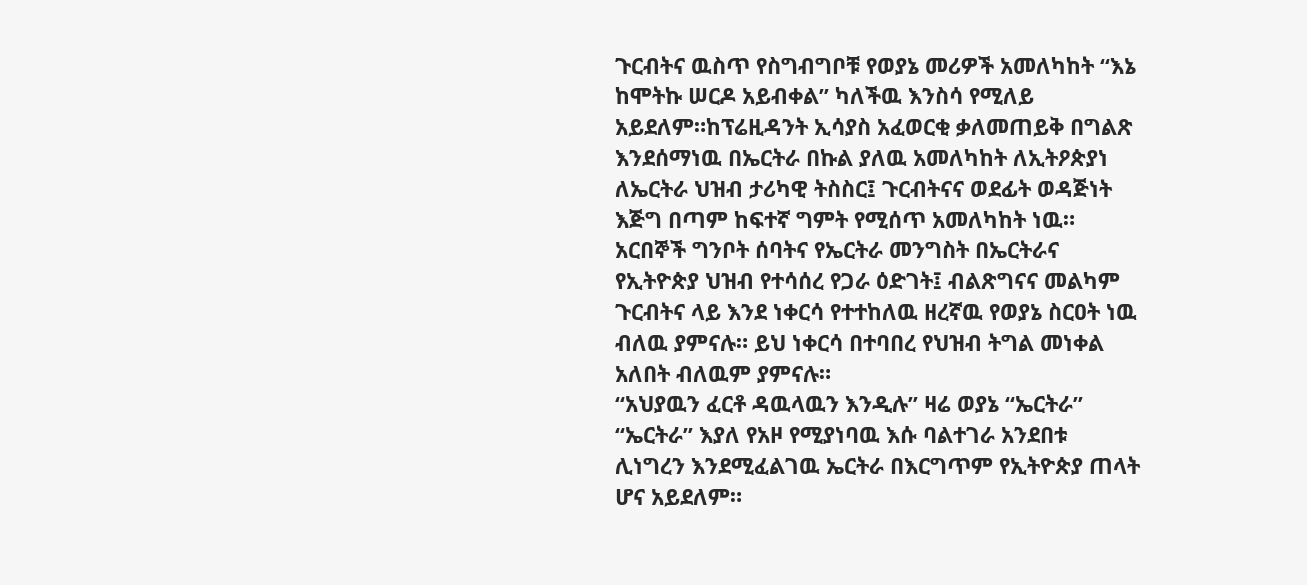ጉርብትና ዉስጥ የስግብግቦቹ የወያኔ መሪዎች አመለካከት “እኔ ከሞትኩ ሠርዶ አይብቀል” ካለችዉ እንስሳ የሚለይ አይደለም።ከፕሬዚዳንት ኢሳያስ አፈወርቂ ቃለመጠይቅ በግልጽ እንደሰማነዉ በኤርትራ በኩል ያለዉ አመለካከት ለኢትዖጵያነ ለኤርትራ ህዝብ ታሪካዊ ትስስር፤ ጉርብትናና ወደፊት ወዳጅነት እጅግ በጣም ከፍተኛ ግምት የሚሰጥ አመለካከት ነዉ። አርበኞች ግንቦት ሰባትና የኤርትራ መንግስት በኤርትራና የኢትዮጵያ ህዝብ የተሳሰረ የጋራ ዕድገት፤ ብልጽግናና መልካም ጉርብትና ላይ እንደ ነቀርሳ የተተከለዉ ዘረኛዉ የወያኔ ስርዐት ነዉ ብለዉ ያምናሉ። ይህ ነቀርሳ በተባበረ የህዝብ ትግል መነቀል አለበት ብለዉም ያምናሉ።
“አህያዉን ፈርቶ ዳዉላዉን እንዲሉ” ዛሬ ወያኔ “ኤርትራ” “ኤርትራ” እያለ የአዞ የሚያነባዉ እሱ ባልተገራ አንደበቱ ሊነግረን እንደሚፈልገዉ ኤርትራ በእርግጥም የኢትዮጵያ ጠላት ሆና አይደለም።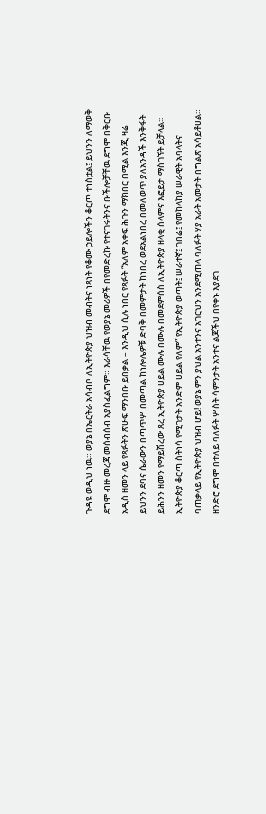ጉዳዩ ወዲህ ነዉ። ወያኔ በኤርትራ አሳብቦ ለኢትዮጵያ ህዝብ መብትና ነጻነት የቆሙ ኃይሎችን ቆርጦ ተነስቷል፤ ይህንን ለማወቅ ደግሞ ብዙ መረጃ መሰብሰብ አያስፈልግም። እራሳቸዉ የወያኔ መሪዎች በየመድረኩ የተናገሩትንና ቡችሎቻቸዉ ደግሞ በቅርቡ አዲስ ዘመን ላይ የጻፉትን ጽሁፍ ማንበቡ ይበቃል – እንዲህ ሲሉ ነበር የጻፉት “አለም አቀፍ ሕጉን ማክበር በሚል እንጂ ዛሬ ይህንን ደባና ሴራውን በጣጥሦ በመጣል ከነሎሌዎቹ ድባቅ በመምታት ከነበረ ወደአልነበረ በመለወጥ ያለአንዳች እንቅፋት ይሕንን ዘመን የማይሽረው ጸረ ኢትዮጵያ ሀይል ሙሉ በሙሉ በመደምሰስ ለኢትዮጵያ ዘላቂ ሰላምና እፎይታ ማስገኘት ይቻላል፡፡ ኢትዮጵያ ቆርጣ ስትነሳ የሚገታት አንድም ሀይል የለም” የኢትዮጵያ ወጣት፤ ሠራተኛ፤ ገበሬ፤ የመከላከያ ሠራዊት አባላትና ባጠቃላይ የኢትዮጵያ ህዝብ ሆይ! ወያኔ ምን ያህል አንተንና አገርህን አንደሚጠላ ባለፉት ሃያ አራት አመታት በግልጽ አሳይቶሀል። ዘንድሮ ደግሞ በተለይ ባለፉት ሦስት ሳምንታት አንተና ልጆችህ በየቀኑ እያደገ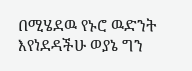በሚሄደዉ የኑሮ ዉድንት እየነደዳችሁ ወያኔ ግን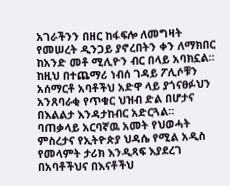አገራችንን በዘር ከፋፍሎ ለመግዛት የመሠረት ዲንጋይ ያኖረበትን ቀን ለማክበር ከአንድ መቶ ሚሊዮን ብር በላይ አባክኗል። ከዚህ በተጨማሪ ነብሰ ገዳይ ፖሊሶቹን አሰማርቶ አባቶችህ አድዋ ላይ ያጎናፀፉህን አንጸባራቂ የጥቁር ህዝብ ድል በሆታና በእልልታ እንዳታከብር አድርጓል።
ባጠቃላይ አርባኛዉ አመት የህወሓት ምስረታና የኢትዮጵያ ህዳሴ የሚል አዲስ የመላምት ታሪክ እንዲጻፍ እያደረገ በአባቶችህና በእናቶችህ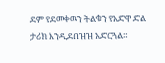ደም የደመቀዉን ትልቁን የአድዋ ድል ታሪክ እንዲደበዝዝ አድርጓል።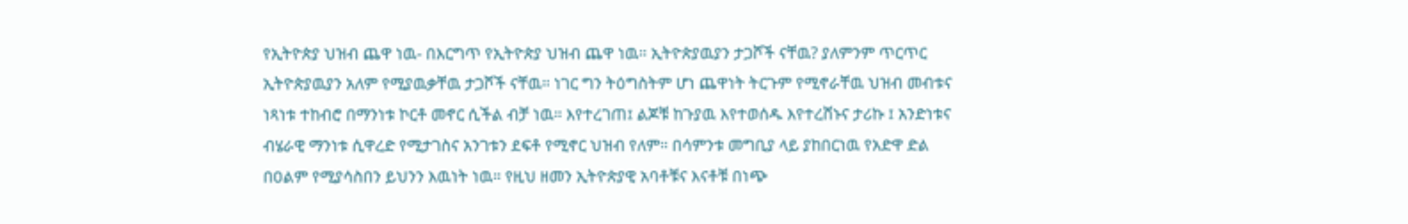የኢትዮጵያ ህዝብ ጨዋ ነዉ- በእርግጥ የኢትዮጵያ ህዝብ ጨዋ ነዉ። ኢትዮጵያዉያን ታጋሾች ናቸዉ? ያለምንም ጥርጥር ኢትዮጵያዉያን አለም የሚያዉቃቸዉ ታጋሾች ናቸዉ። ነገር ግን ትዕግስትም ሆነ ጨዋነት ትርጉም የሚኖራቸዉ ህዝብ መብቱና ነጻነቱ ተከብሮ በማንነቱ ኮርቶ መኖር ሲችል ብቻ ነዉ። እየተረገጠ፤ ልጆቹ ከጉያዉ እየተወሰዱ እየተረሸኑና ታሪኩ ፤ አንድነቱና ብሄራዊ ማንነቱ ሲዋረድ የሚታገስና አንገቱን ደፍቶ የሚኖር ህዝብ የለም። በሳምንቱ መግቢያ ላይ ያከበርነዉ የአድዋ ድል በዐልም የሚያሳስበን ይህንን እዉነት ነዉ። የዚህ ዘመን ኢትዮጵያዊ አባቶቹና እናቶቹ በነጭ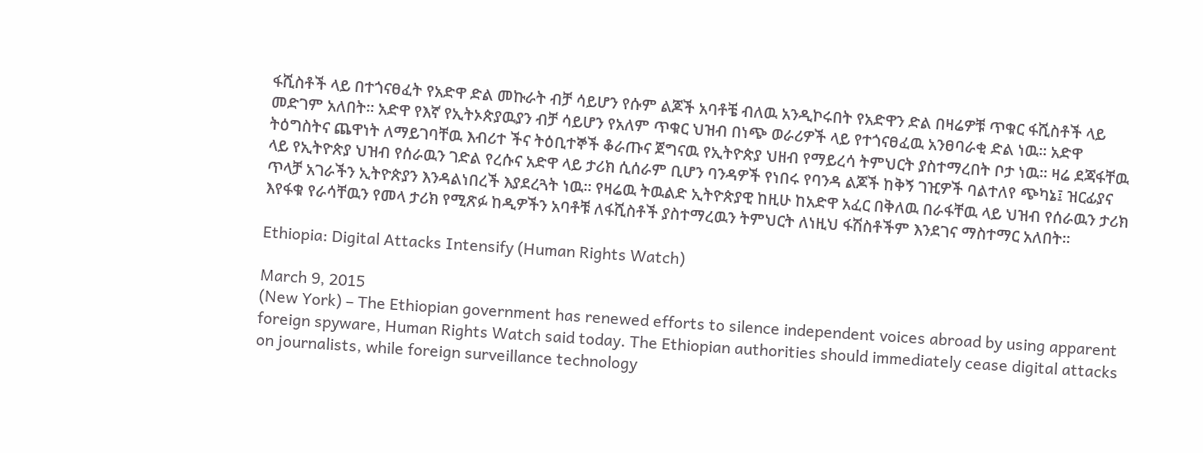ፋሺስቶች ላይ በተጎናፀፈት የአድዋ ድል መኩራት ብቻ ሳይሆን የሱም ልጆች አባቶቼ ብለዉ አንዲኮሩበት የአድዋን ድል በዛሬዎቹ ጥቁር ፋሺስቶች ላይ መድገም አለበት። አድዋ የእኛ የኢትኦጵያዉያን ብቻ ሳይሆን የአለም ጥቁር ህዝብ በነጭ ወራሪዎች ላይ የተጎናፀፈዉ አንፀባራቂ ድል ነዉ። አድዋ ትዕግስትና ጨዋነት ለማይገባቸዉ እብሪተ ችና ትዕቢተኞች ቆራጡና ጀግናዉ የኢትዮጵያ ህዘብ የማይረሳ ትምህርት ያስተማረበት ቦታ ነዉ። ዛሬ ደጃፋቸዉ ላይ የኢትዮጵያ ህዝብ የሰራዉን ገድል የረሱና አድዋ ላይ ታሪክ ሲሰራም ቢሆን ባንዳዎች የነበሩ የባንዳ ልጆች ከቅኝ ገዢዎች ባልተለየ ጭካኔ፤ ዝርፊያና ጥላቻ አገራችን ኢትዮጵያን እንዳልነበረች እያደረጓት ነዉ። የዛሬዉ ትዉልድ ኢትዮጵያዊ ከዚሁ ከአድዋ አፈር በቅለዉ በራፋቸዉ ላይ ህዝብ የሰራዉን ታሪክ እየፋቁ የራሳቸዉን የመላ ታሪክ የሚጽፉ ከዲዎችን አባቶቹ ለፋሺስቶች ያስተማረዉን ትምህርት ለነዚህ ፋሽስቶችም እንደገና ማስተማር አለበት።

Ethiopia: Digital Attacks Intensify (Human Rights Watch)

March 9, 2015
(New York) – The Ethiopian government has renewed efforts to silence independent voices abroad by using apparent foreign spyware, Human Rights Watch said today. The Ethiopian authorities should immediately cease digital attacks on journalists, while foreign surveillance technology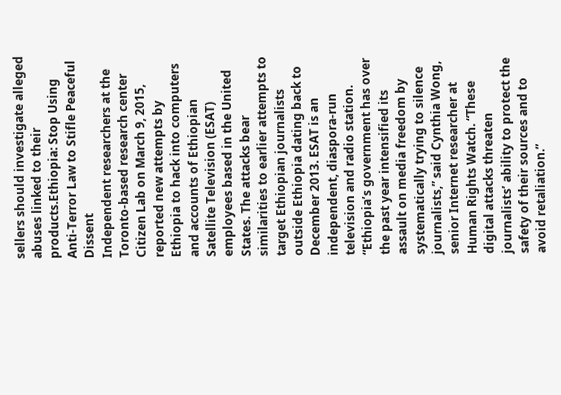sellers should investigate alleged abuses linked to their products.Ethiopia: Stop Using Anti-Terror Law to Stifle Peaceful Dissent
Independent researchers at the Toronto-based research center Citizen Lab on March 9, 2015, reported new attempts by Ethiopia to hack into computers and accounts of Ethiopian Satellite Television (ESAT) employees based in the United States. The attacks bear similarities to earlier attempts to target Ethiopian journalists outside Ethiopia dating back to December 2013. ESAT is an independent, diaspora-run television and radio station.
“Ethiopia’s government has over the past year intensified its assault on media freedom by systematically trying to silence journalists,” said Cynthia Wong, senior Internet researcher at Human Rights Watch. “These digital attacks threaten journalists’ ability to protect the safety of their sources and to avoid retaliation.”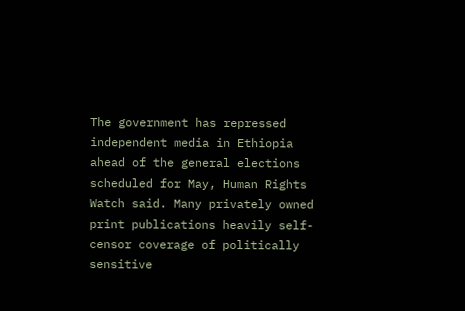The government has repressed independent media in Ethiopia ahead of the general elections scheduled for May, Human Rights Watch said. Many privately owned print publications heavily self-censor coverage of politically sensitive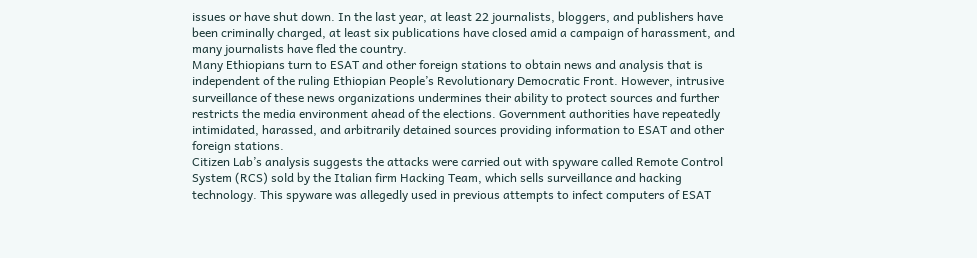issues or have shut down. In the last year, at least 22 journalists, bloggers, and publishers have been criminally charged, at least six publications have closed amid a campaign of harassment, and many journalists have fled the country.
Many Ethiopians turn to ESAT and other foreign stations to obtain news and analysis that is independent of the ruling Ethiopian People’s Revolutionary Democratic Front. However, intrusive surveillance of these news organizations undermines their ability to protect sources and further restricts the media environment ahead of the elections. Government authorities have repeatedly intimidated, harassed, and arbitrarily detained sources providing information to ESAT and other foreign stations.
Citizen Lab’s analysis suggests the attacks were carried out with spyware called Remote Control System (RCS) sold by the Italian firm Hacking Team, which sells surveillance and hacking technology. This spyware was allegedly used in previous attempts to infect computers of ESAT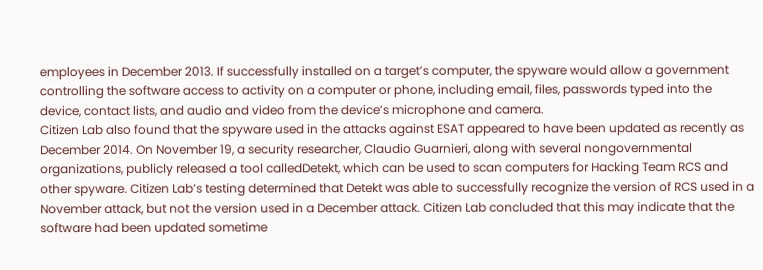employees in December 2013. If successfully installed on a target’s computer, the spyware would allow a government controlling the software access to activity on a computer or phone, including email, files, passwords typed into the device, contact lists, and audio and video from the device’s microphone and camera.
Citizen Lab also found that the spyware used in the attacks against ESAT appeared to have been updated as recently as December 2014. On November 19, a security researcher, Claudio Guarnieri, along with several nongovernmental organizations, publicly released a tool calledDetekt, which can be used to scan computers for Hacking Team RCS and other spyware. Citizen Lab’s testing determined that Detekt was able to successfully recognize the version of RCS used in a November attack, but not the version used in a December attack. Citizen Lab concluded that this may indicate that the software had been updated sometime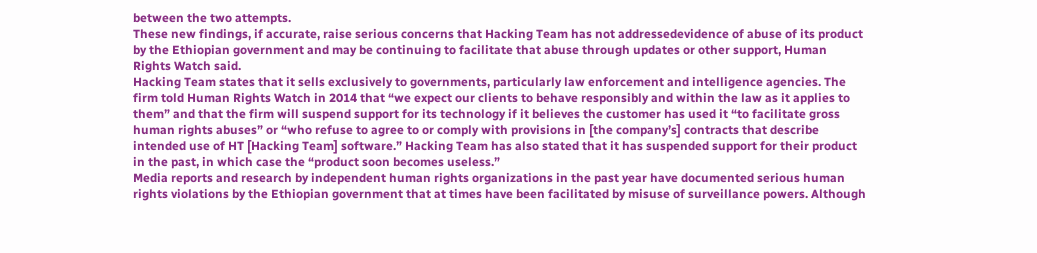between the two attempts.
These new findings, if accurate, raise serious concerns that Hacking Team has not addressedevidence of abuse of its product by the Ethiopian government and may be continuing to facilitate that abuse through updates or other support, Human Rights Watch said.
Hacking Team states that it sells exclusively to governments, particularly law enforcement and intelligence agencies. The firm told Human Rights Watch in 2014 that “we expect our clients to behave responsibly and within the law as it applies to them” and that the firm will suspend support for its technology if it believes the customer has used it “to facilitate gross human rights abuses” or “who refuse to agree to or comply with provisions in [the company’s] contracts that describe intended use of HT [Hacking Team] software.” Hacking Team has also stated that it has suspended support for their product in the past, in which case the “product soon becomes useless.”
Media reports and research by independent human rights organizations in the past year have documented serious human rights violations by the Ethiopian government that at times have been facilitated by misuse of surveillance powers. Although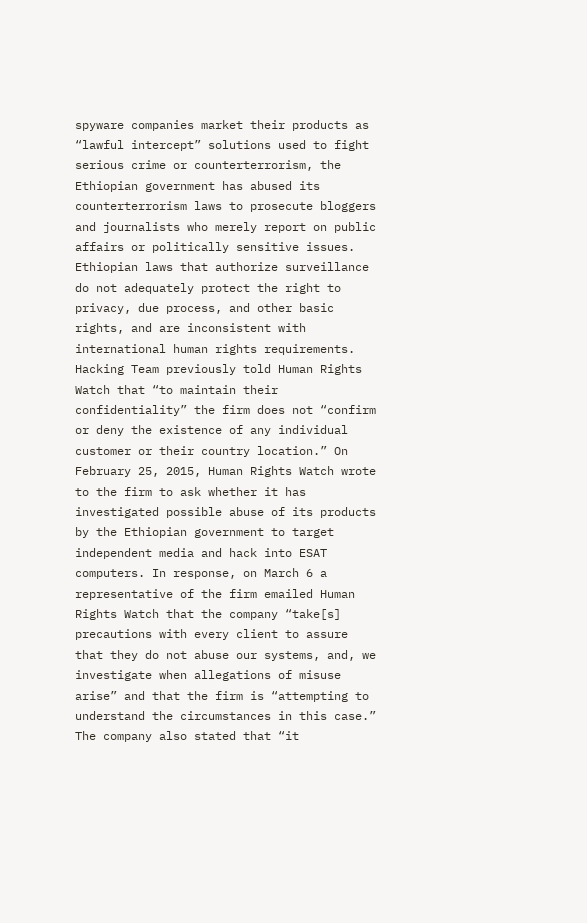spyware companies market their products as “lawful intercept” solutions used to fight serious crime or counterterrorism, the Ethiopian government has abused its counterterrorism laws to prosecute bloggers and journalists who merely report on public affairs or politically sensitive issues. Ethiopian laws that authorize surveillance do not adequately protect the right to privacy, due process, and other basic rights, and are inconsistent with international human rights requirements.
Hacking Team previously told Human Rights Watch that “to maintain their confidentiality” the firm does not “confirm or deny the existence of any individual customer or their country location.” On February 25, 2015, Human Rights Watch wrote to the firm to ask whether it has investigated possible abuse of its products by the Ethiopian government to target independent media and hack into ESAT computers. In response, on March 6 a representative of the firm emailed Human Rights Watch that the company “take[s] precautions with every client to assure that they do not abuse our systems, and, we investigate when allegations of misuse arise” and that the firm is “attempting to understand the circumstances in this case.” The company also stated that “it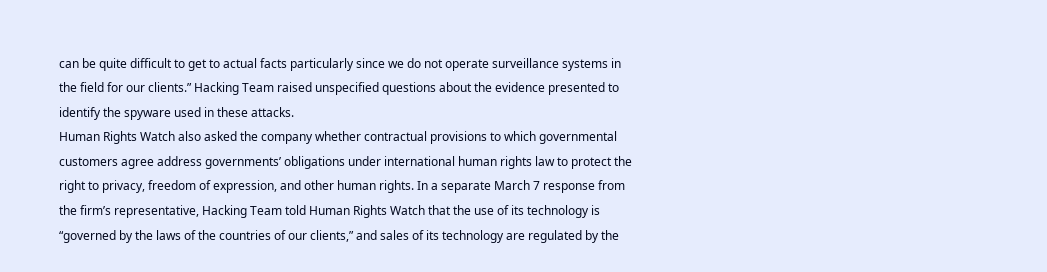can be quite difficult to get to actual facts particularly since we do not operate surveillance systems in the field for our clients.” Hacking Team raised unspecified questions about the evidence presented to identify the spyware used in these attacks.
Human Rights Watch also asked the company whether contractual provisions to which governmental customers agree address governments’ obligations under international human rights law to protect the right to privacy, freedom of expression, and other human rights. In a separate March 7 response from the firm’s representative, Hacking Team told Human Rights Watch that the use of its technology is “governed by the laws of the countries of our clients,” and sales of its technology are regulated by the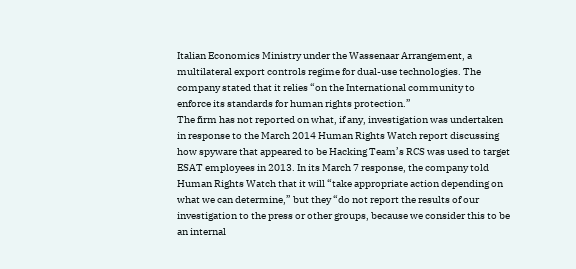Italian Economics Ministry under the Wassenaar Arrangement, a multilateral export controls regime for dual-use technologies. The company stated that it relies “on the International community to enforce its standards for human rights protection.”
The firm has not reported on what, if any, investigation was undertaken in response to the March 2014 Human Rights Watch report discussing how spyware that appeared to be Hacking Team’s RCS was used to target ESAT employees in 2013. In its March 7 response, the company told Human Rights Watch that it will “take appropriate action depending on what we can determine,” but they “do not report the results of our investigation to the press or other groups, because we consider this to be an internal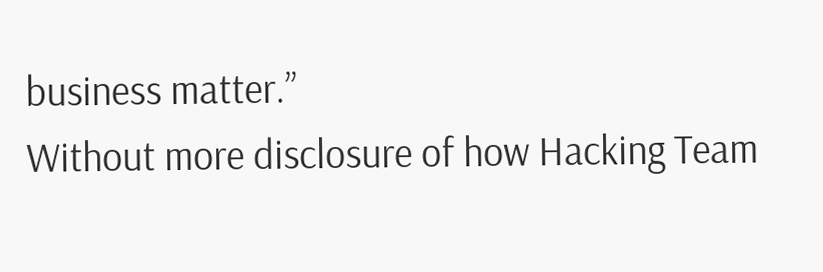business matter.”
Without more disclosure of how Hacking Team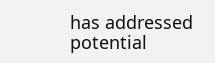has addressed potential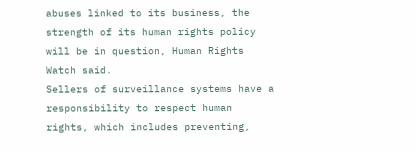abuses linked to its business, the strength of its human rights policy will be in question, Human Rights Watch said.
Sellers of surveillance systems have a responsibility to respect human rights, which includes preventing,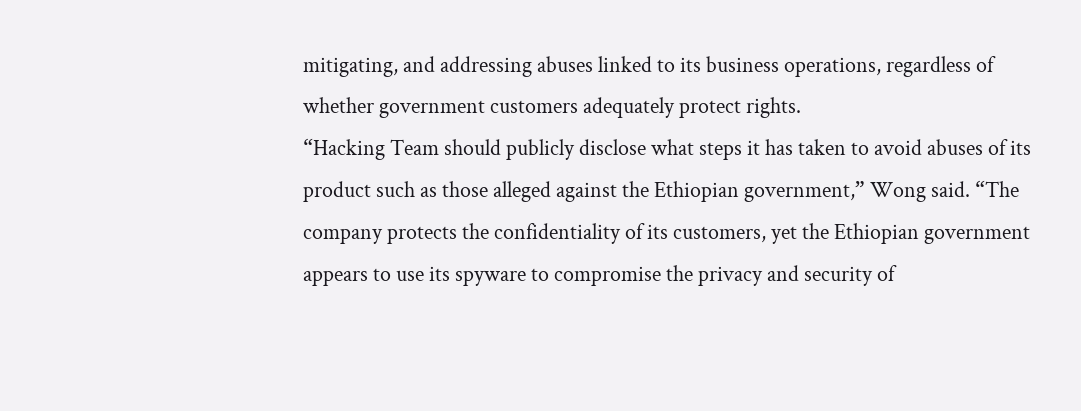mitigating, and addressing abuses linked to its business operations, regardless of whether government customers adequately protect rights.
“Hacking Team should publicly disclose what steps it has taken to avoid abuses of its product such as those alleged against the Ethiopian government,” Wong said. “The company protects the confidentiality of its customers, yet the Ethiopian government appears to use its spyware to compromise the privacy and security of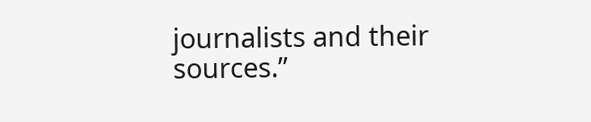journalists and their sources.”